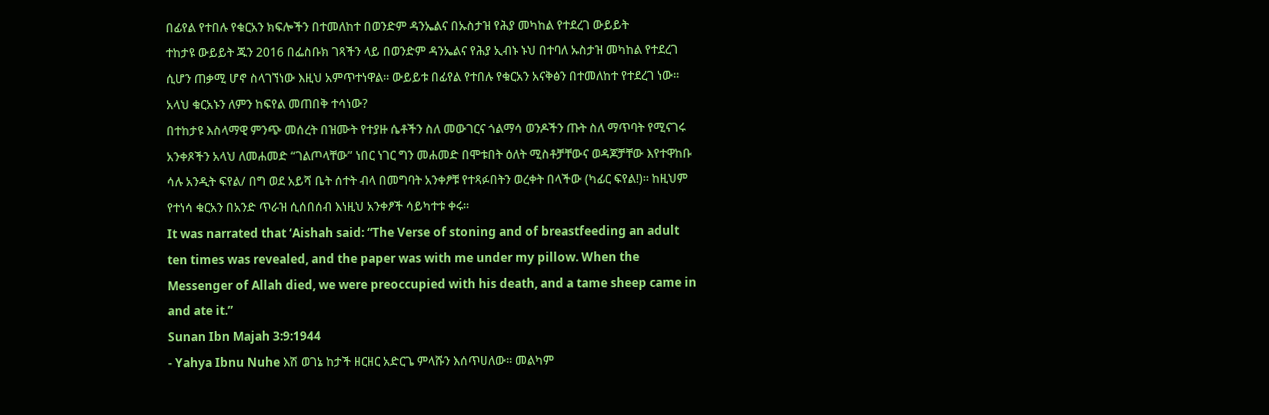በፊየል የተበሉ የቁርአን ክፍሎችን በተመለከተ በወንድም ዳንኤልና በኡስታዝ የሕያ መካከል የተደረገ ውይይት
ተከታዩ ውይይት ጁን 2016 በፌስቡክ ገጻችን ላይ በወንድም ዳንኤልና የሕያ ኢብኑ ኑህ በተባለ ኡስታዝ መካከል የተደረገ ሲሆን ጠቃሚ ሆኖ ስላገኘነው እዚህ አምጥተነዋል፡፡ ውይይቱ በፊየል የተበሉ የቁርአን አናቅፅን በተመለከተ የተደረገ ነው፡፡
አላህ ቁርአኑን ለምን ከፍየል መጠበቅ ተሳነው?
በተከታዩ እስላማዊ ምንጭ መሰረት በዝሙት የተያዙ ሴቶችን ስለ መውገርና ጎልማሳ ወንዶችን ጡት ስለ ማጥባት የሚናገሩ አንቀጾችን አላህ ለመሐመድ “ገልጦላቸው” ነበር ነገር ግን መሐመድ በሞቱበት ዕለት ሚስቶቻቸውና ወዳጆቻቸው እየተዋከቡ ሳሉ አንዲት ፍየል/ በግ ወደ አይሻ ቤት ሰተት ብላ በመግባት አንቀፆቹ የተጻፉበትን ወረቀት በላችው (ካፊር ፍየል!)። ከዚህም የተነሳ ቁርአን በአንድ ጥራዝ ሲሰበሰብ እነዚህ አንቀፆች ሳይካተቱ ቀሩ።
It was narrated that ‘Aishah said: “The Verse of stoning and of breastfeeding an adult ten times was revealed, and the paper was with me under my pillow. When the Messenger of Allah died, we were preoccupied with his death, and a tame sheep came in and ate it.”
Sunan Ibn Majah 3:9:1944
- Yahya Ibnu Nuhe እሽ ወገኔ ከታች ዘርዘር አድርጌ ምላሹን እሰጥሀለው፡፡ መልካም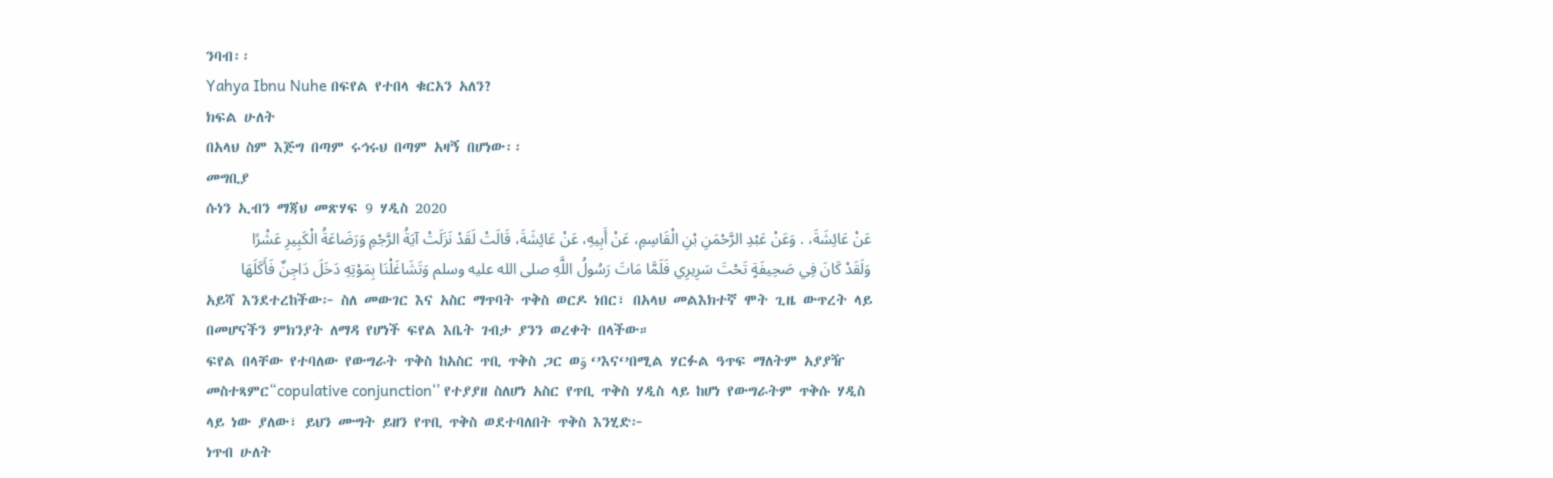ንባብ፡፡
Yahya Ibnu Nuhe በፍየል የተበላ ቁርአን አለን?
ክፍል ሁለት
በአላህ ስም እጅግ በጣም ሩኅሩህ በጣም አዛኝ በሆነው፡፡
መግቢያ
ሱነን ኢብን ማጃህ መጽሃፍ 9 ሃዲስ 2020
عَنْ عَائِشَةَ، . وَعَنْ عَبْدِ الرَّحْمَنِ بْنِ الْقَاسِمِ، عَنْ أَبِيهِ، عَنْ عَائِشَةَ، قَالَتْ لَقَدْ نَزَلَتْ آيَةُ الرَّجْمِ وَرَضَاعَةُ الْكَبِيرِ عَشْرًا وَلَقَدْ كَانَ فِي صَحِيفَةٍ تَحْتَ سَرِيرِي فَلَمَّا مَاتَ رَسُولُ اللَّهِ صلى الله عليه وسلم وَتَشَاغَلْنَا بِمَوْتِهِ دَخَلَ دَاجِنٌ فَأَكَلَهَا
አይሻ እንደተረከችው፦ ስለ መውገር እና አስር ማጥባት ጥቅስ ወርዶ ነበር፣ በአላህ መልእክተኛ ሞት ጊዜ ውጥረት ላይ በመሆናችን ምክንያት ለማዳ የሆነች ፍየል እቤት ገብታ ያንን ወረቀት በላችው።
ፍየል በላቸው የተባለው የውግራት ጥቅስ ከአስር ጥቢ ጥቅስ ጋር ወوَ ‘’እና‘’በሚል ሃርፉል ዓጥፍ ማለትም አያያዥ መስተጻምር“copulative conjunction‘’ የተያያዘ ስለሆነ አስር የጥቢ ጥቅስ ሃዲስ ላይ ከሆነ የውግራትም ጥቅሱ ሃዲስ ላይ ነው ያለው፣ ይህን ሙግት ይዘን የጥቢ ጥቅስ ወደተባለበት ጥቅስ እንሂድ፦
ነጥብ ሁለት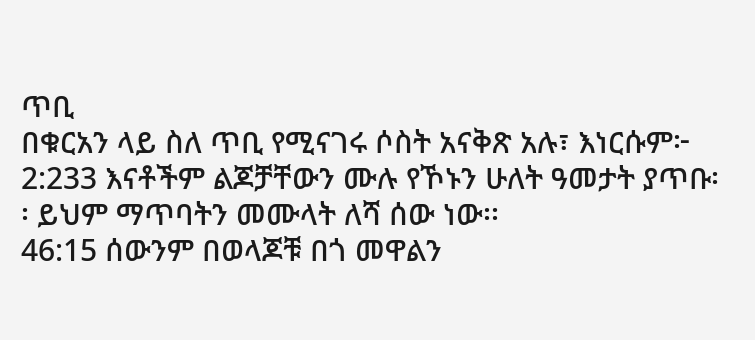ጥቢ
በቁርአን ላይ ስለ ጥቢ የሚናገሩ ሶስት አናቅጽ አሉ፣ እነርሱም፦
2:233 እናቶችም ልጆቻቸውን ሙሉ የኾኑን ሁለት ዓመታት ያጥቡ፡፡ ይህም ማጥባትን መሙላት ለሻ ሰው ነው፡፡
46:15 ሰውንም በወላጆቹ በጎ መዋልን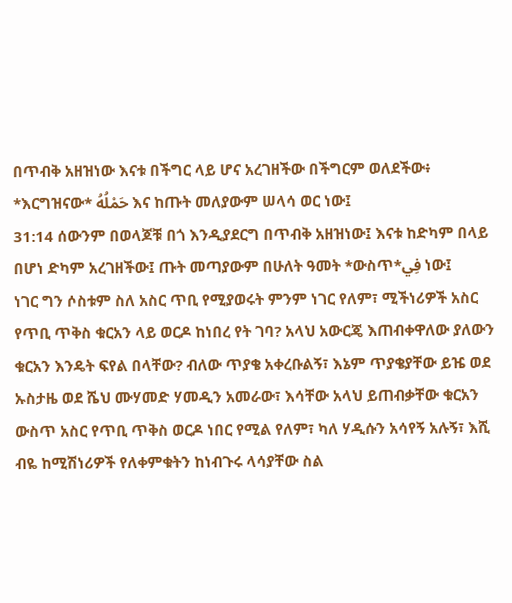በጥብቅ አዘዝነው እናቱ በችግር ላይ ሆና አረገዘችው በችግርም ወለደችው፥ *እርግዝናው* حَمْلُهُ እና ከጡት መለያውም ሠላሳ ወር ነው፤
31:14 ሰውንም በወላጆቹ በጎ እንዲያደርግ በጥብቅ አዘዝነው፤ እናቱ ከድካም በላይ በሆነ ድካም አረገዘችው፤ ጡት መጣያውም በሁለት ዓመት *ውስጥ*فِي ነው፤
ነገር ግን ሶስቱም ስለ አስር ጥቢ የሚያወሩት ምንም ነገር የለም፣ ሚችነሪዎች አስር የጥቢ ጥቅስ ቁርአን ላይ ወርዶ ከነበረ የት ገባ? አላህ አውርጄ እጠብቀዋለው ያለውን ቁርአን እንዴት ፍየል በላቸው? ብለው ጥያቄ አቀረቡልኝ፣ እኔም ጥያቄያቸው ይዤ ወደ ኡስታዜ ወደ ሼህ ሙሃመድ ሃመዲን አመራው፣ እሳቸው አላህ ይጠብቃቸው ቁርአን ውስጥ አስር የጥቢ ጥቅስ ወርዶ ነበር የሚል የለም፣ ካለ ሃዲሱን አሳየኝ አሉኝ፣ እሺ ብዬ ከሚሽነሪዎች የለቀምቁትን ከነብጉሩ ላሳያቸው ስል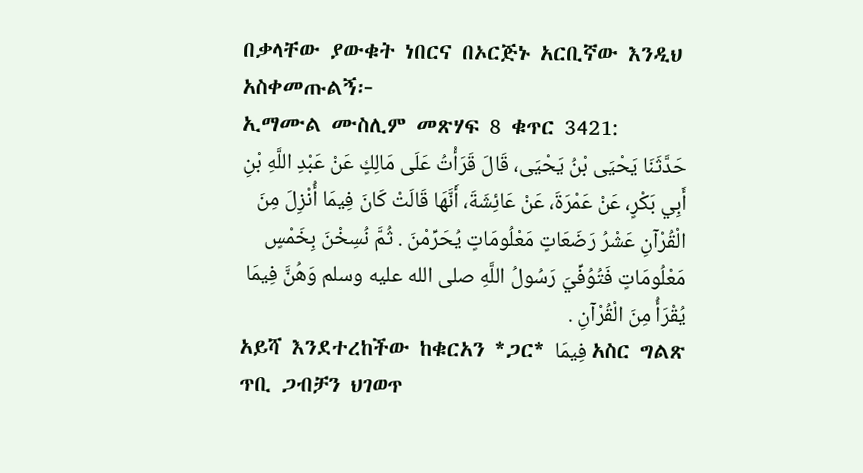በቃላቸው ያውቁት ነበርና በኦርጅኑ አርቢኛው እንዲህ አስቀመጡልኝ፦
ኢማሙል ሙስሊም መጽሃፍ 8 ቁጥር 3421:
حَدَّثَنَا يَحْيَى بْنُ يَحْيَى، قَالَ قَرَأْتُ عَلَى مَالِكٍ عَنْ عَبْدِ اللَّهِ بْنِ أَبِي بَكْرٍ، عَنْ عَمْرَةَ، عَنْ عَائِشَةَ، أَنَّهَا قَالَتْ كَانَ فِيمَا أُنْزِلَ مِنَ الْقُرْآنِ عَشْرُ رَضَعَاتٍ مَعْلُومَاتٍ يُحَرِّمْنَ . ثُمَّ نُسِخْنَ بِخَمْسٍ مَعْلُومَاتٍ فَتُوُفِّيَ رَسُولُ اللَّهِ صلى الله عليه وسلم وَهُنَّ فِيمَا يُقْرَأُ مِنَ الْقُرْآنِ .
አይሻ እንደተረከችው ከቁርአን *ጋር* فِيمَا አስር ግልጽ ጥቢ ጋብቻን ህገወጥ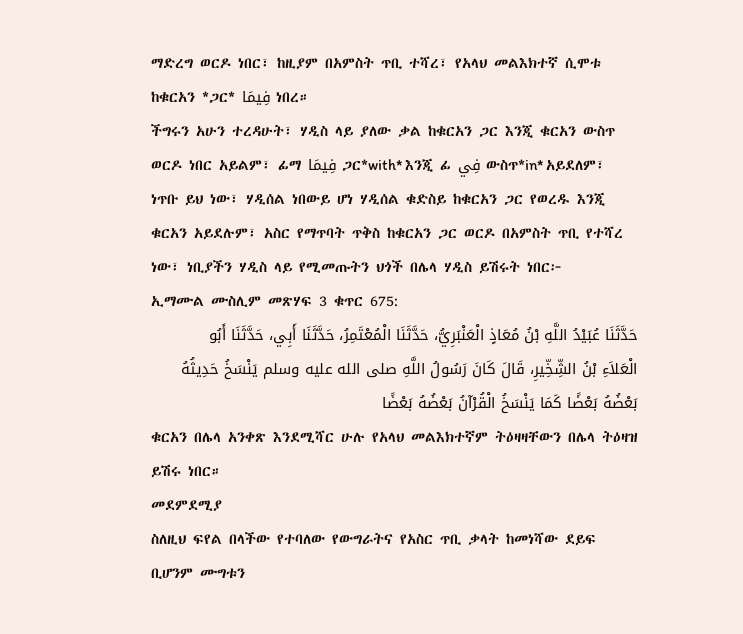ማድረግ ወርዶ ነበር፣ ከዚያም በአምስት ጥቢ ተሻረ፣ የአላህ መልእክተኛ ሲሞቱ ከቁርአን *ጋር* فِيمَا ነበረ።
ችግሩን አሁን ተረዳሁት፣ ሃዲስ ላይ ያለው ቃል ከቁርአን ጋር እንጂ ቁርአን ውስጥ ወርዶ ነበር አይልም፣ ፊማ فِيمَا ጋር*with* እንጂ ፊ فِي ውስጥ*in* አይደለም፣ ነጥቡ ይህ ነው፣ ሃዲሰል ነበውይ ሆነ ሃዲሰል ቁድስይ ከቁርአን ጋር የወረዱ እንጂ ቁርአን አይደሉም፣ አስር የማጥባት ጥቅስ ከቁርአን ጋር ወርዶ በአምስት ጥቢ የተሻረ ነው፣ ነቢያችን ሃዲስ ላይ የሚመጡትን ህጎች በሌላ ሃዲስ ይሽሩት ነበር፦
ኢማሙል ሙስሊም መጽሃፍ 3 ቁጥር 675:
حَدَّثَنَا عُبَيْدُ اللَّهِ بْنُ مُعَاذٍ الْعَنْبَرِيُّ، حَدَّثَنَا الْمُعْتَمِرُ، حَدَّثَنَا أَبِي، حَدَّثَنَا أَبُو الْعَلاَءِ بْنُ الشِّخِّيرِ، قَالَ كَانَ رَسُولُ اللَّهِ صلى الله عليه وسلم يَنْسَخُ حَدِيثُهُ بَعْضُهُ بَعْضًا كَمَا يَنْسَخُ الْقُرْآنُ بَعْضُهُ بَعْضًا
ቁርአን በሌላ አንቀጽ እንደሚሻር ሁሉ የአላህ መልእክተኛም ትዕዛዛቸውን በሌላ ትዕዛዝ ይሽሩ ነበር።
መደምደሚያ
ስለዚህ ፍየል በላችው የተባለው የውግራትና የአስር ጥቢ ቃላት ከመነሻው ደይፍ ቢሆንም ሙግቱን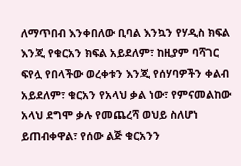ለማጥበብ እንቀበለው ቢባል እንኳን የሃዲስ ክፍል እንጂ የቁርአን ክፍል አይደለም፣ ከዚያም ባሻገር ፍየሏ የበላችው ወረቀቱን እንጂ የሰሃባዎችን ቀልብ አይደለም፣ ቁርአን የአላህ ቃል ነው፣ የምናመልከው አላህ ደግሞ ቃሉ የመጨረሻ ወህይ ስለሆነ ይጠብቀዋል፣ የሰው ልጅ ቁርአንን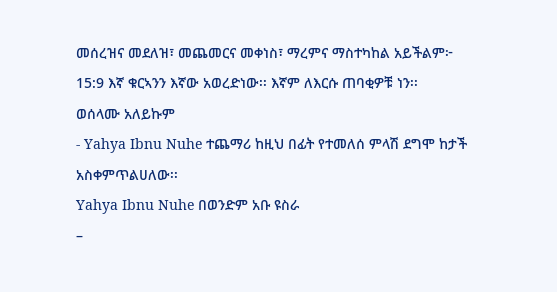መሰረዝና መደለዝ፣ መጨመርና መቀነስ፣ ማረምና ማስተካከል አይችልም፦
15:9 እኛ ቁርኣንን እኛው አወረድነው፡፡ እኛም ለእርሱ ጠባቂዎቹ ነን፡፡
ወሰላሙ አለይኩም
- Yahya Ibnu Nuhe ተጨማሪ ከዚህ በፊት የተመለሰ ምላሽ ደግሞ ከታች አስቀምጥልሀለው፡፡
Yahya Ibnu Nuhe በወንድም አቡ ዩስራ
–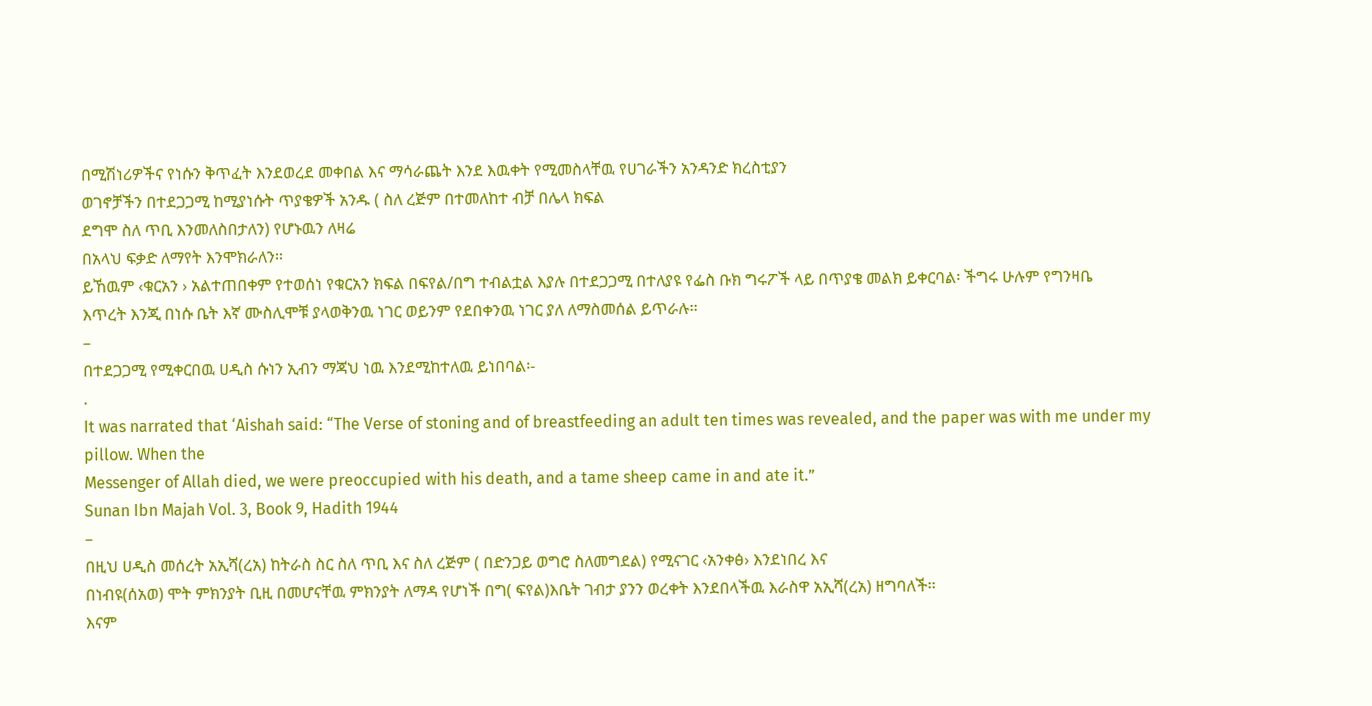በሚሽነሪዎችና የነሱን ቅጥፈት እንደወረደ መቀበል እና ማሳራጨት እንደ እዉቀት የሚመስላቸዉ የሀገራችን አንዳንድ ክረስቲያን
ወገኖቻችን በተደጋጋሚ ከሚያነሱት ጥያቄዎች አንዱ ( ስለ ረጅም በተመለከተ ብቻ በሌላ ክፍል
ደግሞ ስለ ጥቢ እንመለስበታለን) የሆኑዉን ለዛሬ
በአላህ ፍቃድ ለማየት እንሞክራለን፡፡
ይኸዉም ‹ቁርአን › አልተጠበቀም የተወሰነ የቁርአን ክፍል በፍየል/በግ ተብልቷል እያሉ በተደጋጋሚ በተለያዩ የፌስ ቡክ ግሩፖች ላይ በጥያቄ መልክ ይቀርባል፡ ችግሩ ሁሉም የግንዛቤ
እጥረት እንጂ በነሱ ቤት እኛ ሙስሊሞቹ ያላወቅንዉ ነገር ወይንም የደበቀንዉ ነገር ያለ ለማስመሰል ይጥራሉ፡፡
–
በተደጋጋሚ የሚቀርበዉ ሀዲስ ሱነን ኢብን ማጃህ ነዉ እንደሚከተለዉ ይነበባል፡-
.
It was narrated that ‘Aishah said: “The Verse of stoning and of breastfeeding an adult ten times was revealed, and the paper was with me under my pillow. When the
Messenger of Allah died, we were preoccupied with his death, and a tame sheep came in and ate it.”
Sunan Ibn Majah Vol. 3, Book 9, Hadith 1944
–
በዚህ ሀዲስ መሰረት አኢሻ(ረአ) ከትራስ ስር ስለ ጥቢ እና ስለ ረጅም ( በድንጋይ ወግሮ ስለመግደል) የሚናገር ‹አንቀፅ› እንደነበረ እና
በነብዩ(ሰአወ) ሞት ምክንያት ቢዚ በመሆናቸዉ ምክንያት ለማዳ የሆነች በግ( ፍየል)እቤት ገብታ ያንን ወረቀት እንደበላችዉ እራስዋ አኢሻ(ረአ) ዘግባለች፡፡
እናም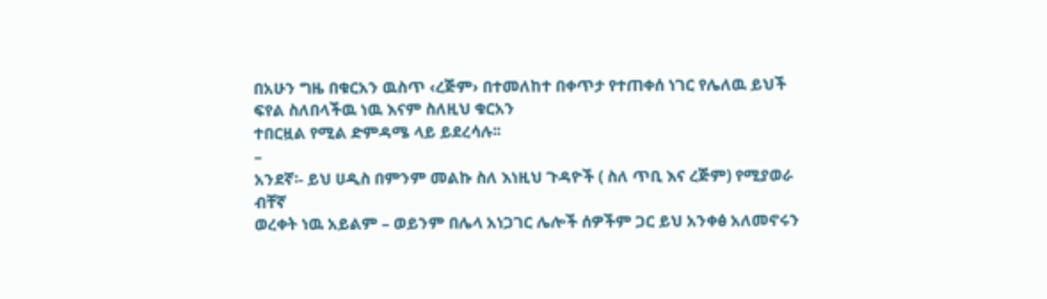በአሁን ግዜ በቁርአን ዉስጥ ‹ረጅም› በተመለከተ በቀጥታ የተጠቀሰ ነገር የሌለዉ ይህች ፍየል ስለበላችዉ ነዉ እናም ስለዚህ ቁርአን
ተበርዟል የሚል ድምዳሜ ላይ ይደረሳሉ፡፡
–
አንደኛ፡- ይህ ሀዲስ በምንም መልኩ ስለ እነዚህ ጉዳዮች ( ስለ ጥቢ እና ረጅም) የሚያወራ ብቸኛ
ወረቀት ነዉ አይልም – ወይንም በሌላ አነጋገር ሌሎች ሰዎችም ጋር ይህ አንቀፅ አለመኖሩን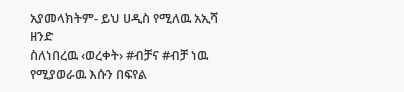አያመላክትም- ይህ ሀዲስ የሚለዉ አኢሻ ዘንድ
ስለነበረዉ ‹ወረቀት› #ብቻና #ብቻ ነዉ የሚያወራዉ እሱን በፍየል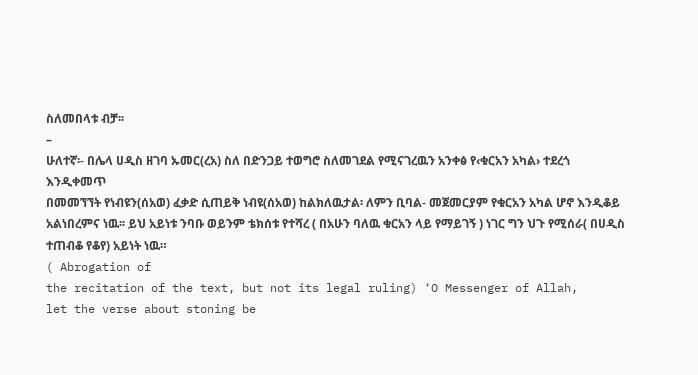ስለመበላቱ ብቻ፡፡
–
ሁለተኛ፡- በሌላ ሀዲስ ዘገባ ኡመር(ረአ) ስለ በድንጋይ ተወግሮ ስለመገደል የሚናገረዉን አንቀፅ የ‹ቁርአን አካል› ተደረጎ እንዲቀመጥ
በመመኘኘት የነብዩን(ሰአወ) ፈቃድ ሲጠይቅ ነብዩ(ሰአወ) ከልክለዉታል፡ ለምን ቢባል- መጀመርያም የቁርአን አካል ሆኖ እንዲቆይ
አልነበረምና ነዉ፡፡ ይህ አይነቱ ንባቡ ወይንም ቴክሰቱ የተሻረ ( በአሁን ባለዉ ቁርአን ላይ የማይገኝ ) ነገር ግን ህጉ የሚሰራ( በሀዲስ
ተጠብቆ የቆየ) አይነት ነዉ።
( Abrogation of
the recitation of the text, but not its legal ruling) ‘O Messenger of Allah,
let the verse about stoning be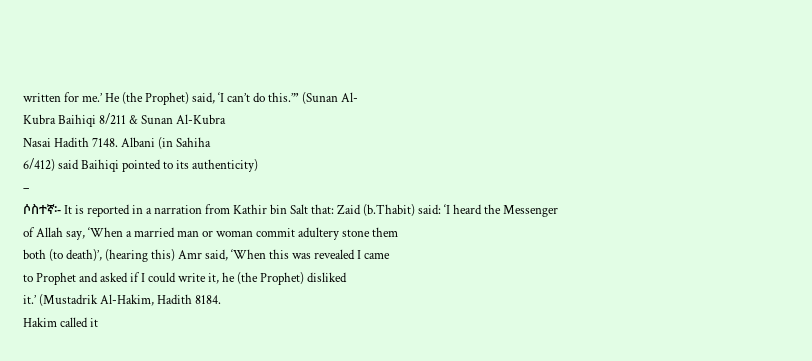written for me.’ He (the Prophet) said, ‘I can’t do this.’” (Sunan Al-
Kubra Baihiqi 8/211 & Sunan Al-Kubra
Nasai Hadith 7148. Albani (in Sahiha
6/412) said Baihiqi pointed to its authenticity)
–
ሶስተኛ፡- It is reported in a narration from Kathir bin Salt that: Zaid (b.Thabit) said: ‘I heard the Messenger
of Allah say, ‘When a married man or woman commit adultery stone them
both (to death)’, (hearing this) Amr said, ‘When this was revealed I came
to Prophet and asked if I could write it, he (the Prophet) disliked
it.’ (Mustadrik Al-Hakim, Hadith 8184.
Hakim called it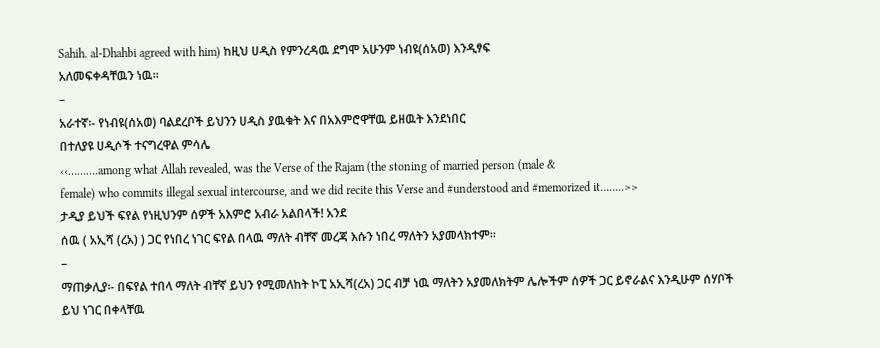Sahih. al-Dhahbi agreed with him) ከዚህ ሀዲስ የምንረዳዉ ደግሞ አሁንም ነብዩ(ሰአወ) እንዲፃፍ
አለመፍቀዳቸዉን ነዉ፡፡
–
አራተኛ፡- የነብዩ(ሰአወ) ባልደረቦች ይህንን ሀዲስ ያዉቁት እና በአእምሮዋቸዉ ይዘዉት እንደነበር
በተለያዩ ሀዲሶች ተናግረዋል ምሳሌ
‹‹……….among what Allah revealed, was the Verse of the Rajam (the stoning of married person (male &
female) who commits illegal sexual intercourse, and we did recite this Verse and #understood and #memorized it……..>>
ታዲያ ይህች ፍየል የነዚህንም ሰዎች አእምሮ አብራ አልበላች! አንደ
ሰዉ ( አኢሻ (ረአ) ) ጋር የነበረ ነገር ፍየል በላዉ ማለት ብቸኛ መረጃ እሱን ነበረ ማለትን አያመላክተም፡፡
–
ማጠቃሊያ፡- በፍየል ተበላ ማለት ብቸኛ ይህን የሚመለከት ኮፒ አኢሻ(ረአ) ጋር ብቻ ነዉ ማለትን አያመለክትም ሌሎችም ሰዎች ጋር ይኖራልና እንዲሁም ሰሃቦች ይህ ነገር በቀላቸዉ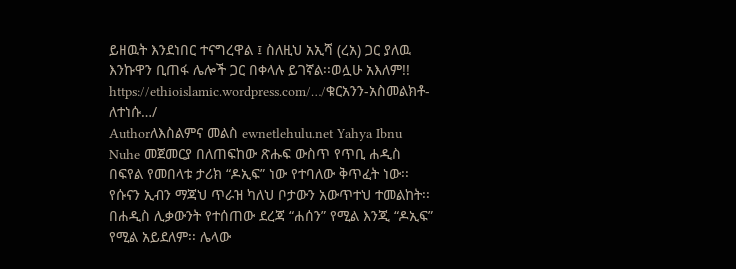ይዘዉት እንደነበር ተናግረዋል ፤ ስለዚህ አኢሻ (ረአ) ጋር ያለዉ እንኩዋን ቢጠፋ ሌሎች ጋር በቀላሉ ይገኛል፡፡ወሏሁ አእለም!!
https://ethioislamic.wordpress.com/…/ቁርአንን-አስመልክቶ-ለተነሱ…/
Authorለእስልምና መልስ ewnetlehulu.net Yahya Ibnu Nuhe መጀመርያ በለጠፍከው ጽሑፍ ውስጥ የጥቢ ሐዲስ በፍየል የመበላቱ ታሪክ “ዶኢፍ” ነው የተባለው ቅጥፈት ነው፡፡ የሱናን ኢብን ማጃህ ጥራዝ ካለህ ቦታውን አውጥተህ ተመልከት፡፡ በሐዲስ ሊቃውንት የተሰጠው ደረጃ “ሐሰን” የሚል እንጂ “ዶኢፍ” የሚል አይደለም፡፡ ሌላው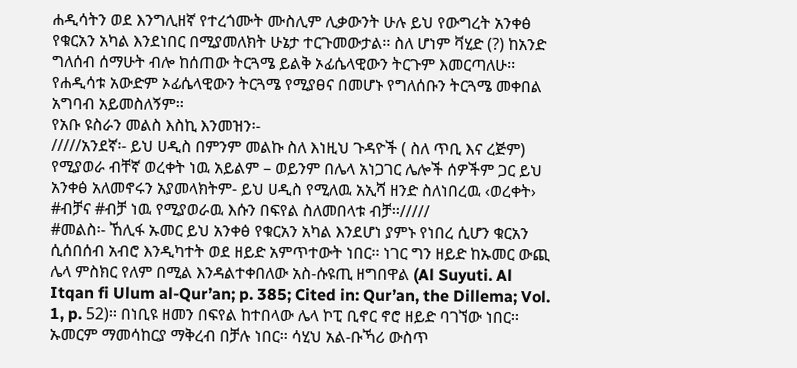ሐዲሳትን ወደ እንግሊዘኛ የተረጎሙት ሙስሊም ሊቃውንት ሁሉ ይህ የውግረት አንቀፅ የቁርአን አካል እንደነበር በሚያመለክት ሁኔታ ተርጉመውታል፡፡ ስለ ሆነም ቫሂድ (?) ከአንድ ግለሰብ ሰማሁት ብሎ ከሰጠው ትርጓሜ ይልቅ ኦፊሴላዊውን ትርጉም እመርጣለሁ፡፡ የሐዲሳቱ አውድም ኦፊሴላዊውን ትርጓሜ የሚያፀና በመሆኑ የግለሰቡን ትርጓሜ መቀበል አግባብ አይመስለኝም፡፡
የአቡ ዩስራን መልስ እስኪ እንመዝን፡-
/////አንደኛ፡- ይህ ሀዲስ በምንም መልኩ ስለ እነዚህ ጉዳዮች ( ስለ ጥቢ እና ረጅም) የሚያወራ ብቸኛ ወረቀት ነዉ አይልም – ወይንም በሌላ አነጋገር ሌሎች ሰዎችም ጋር ይህ አንቀፅ አለመኖሩን አያመላክትም- ይህ ሀዲስ የሚለዉ አኢሻ ዘንድ ስለነበረዉ ‹ወረቀት› #ብቻና #ብቻ ነዉ የሚያወራዉ እሱን በፍየል ስለመበላቱ ብቻ፡፡/////
#መልስ፡- ኸሊፋ ኡመር ይህ አንቀፅ የቁርአን አካል እንደሆነ ያምኑ የነበረ ሲሆን ቁርአን ሲሰበሰብ አብሮ እንዲካተት ወደ ዘይድ አምጥተውት ነበር፡፡ ነገር ግን ዘይድ ከኡመር ውጪ ሌላ ምስክር የለም በሚል እንዳልተቀበለው አስ-ሱዩጢ ዘግበዋል (Al Suyuti. Al Itqan fi Ulum al-Qur’an; p. 385; Cited in: Qur’an, the Dillema; Vol. 1, p. 52)፡፡ በነቢዩ ዘመን በፍየል ከተበላው ሌላ ኮፒ ቢኖር ኖሮ ዘይድ ባገኘው ነበር፡፡ ኡመርም ማመሳከርያ ማቅረብ በቻሉ ነበር፡፡ ሳሂህ አል-ቡኻሪ ውስጥ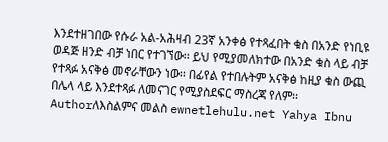እንደተዘገበው የሱራ አል-አሕዛብ 23ኛ አንቀፅ የተጻፈበት ቁስ በአንድ የነቢዩ ወዳጅ ዘንድ ብቻ ነበር የተገኘው፡፡ ይህ የሚያመለክተው በአንድ ቁስ ላይ ብቻ የተጻፉ አናቅፅ መኖራቸውን ነው፡፡ በፊየል የተበሉትም አናቅፅ ከዚያ ቁስ ውጪ በሌላ ላይ እንደተጻፉ ለመናገር የሚያስደፍር ማስረጃ የለም፡፡
Authorለእስልምና መልስ ewnetlehulu.net Yahya Ibnu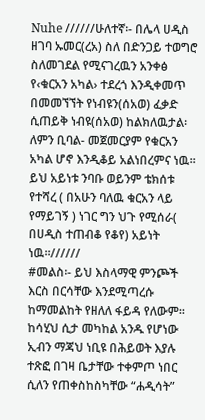Nuhe //////ሁለተኛ፡- በሌላ ሀዲስ ዘገባ ኡመር(ረአ) ስለ በድንጋይ ተወግሮ ስለመገደል የሚናገረዉን አንቀፅ የ‹ቁርአን አካል› ተደረጎ እንዲቀመጥ በመመኘኘት የነብዩን(ሰአወ) ፈቃድ ሲጠይቅ ነብዩ(ሰአወ) ከልክለዉታል፡ ለምን ቢባል- መጀመርያም የቁርአን አካል ሆኖ እንዲቆይ አልነበረምና ነዉ፡፡ ይህ አይነቱ ንባቡ ወይንም ቴክሰቱ የተሻረ ( በአሁን ባለዉ ቁርአን ላይ የማይገኝ ) ነገር ግን ህጉ የሚሰራ( በሀዲስ ተጠብቆ የቆየ) አይነት ነዉ።//////
#መልስ፡- ይህ እስላማዊ ምንጮች እርስ በርሳቸው እንደሚጣረሱ ከማመልከት የዘለለ ፋይዳ የለውም፡፡ ከሳሂህ ሲታ መካከል አንዱ የሆነው ኢብን ማጃህ ነቢዩ በሕይወት እያሉ ተጽፎ በገዛ ቤታቸው ተቀምጦ ነበር ሲለን የጠቀስከስካቸው “ሐዲሳት”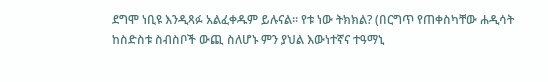ደግሞ ነቢዩ እንዲጻፉ አልፈቀዱም ይሉናል፡፡ የቱ ነው ትክክል? (በርግጥ የጠቀስካቸው ሐዲሳት ከስድስቱ ስብስቦች ውጪ ስለሆኑ ምን ያህል እውነተኛና ተዓማኒ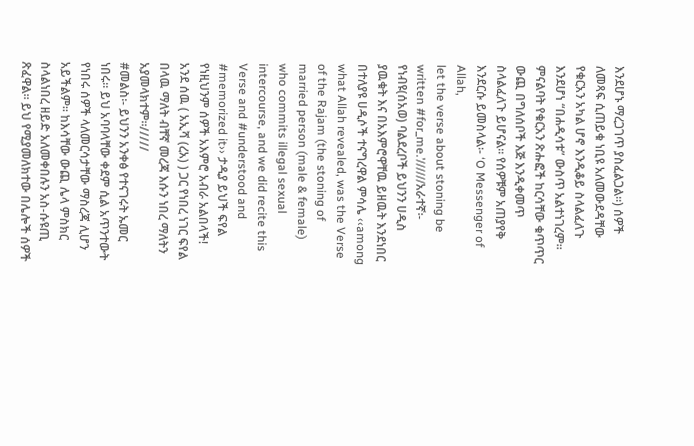እንደሆኑ ማረጋገጥ ያስፈልጋል፡፡) ሰዎች ለመጻፍ ሲጠይቁ ነቢዩ አለመውደዳቸው የቁርአን አካል ሆኖ እንዲቆይ ስላልፈለጉ እንደሆነ “በሐዲሳቱ” ውስጥ አልተነገረም፡፡ ምናልባት የቁርአን ጽሑፎች ከርሳቸው ቁጥጥር ውጪ በግለሰቦች እጅ እንዲቀመጥ ስላልፈለጉ ይሆናል፡፡ የሰዎቹም አጠያየቅ እንደርሱ ይመስላል፡- ‘O Messenger of Allah,
let the verse about stoning be written #for_me.’//////አራተኛ፡- የነብዩ(ሰአወ) ባልደረቦች ይህንን ሀዲስ ያዉቁት እና በአእምሮዋቸዉ ይዘዉት እንደነበር በተለያዩ ሀዲሶች ተናግረዋል ምሳሌ ‹‹among what Allah revealed, was the Verse of the Rajam (the stoning of married person (male & female) who commits illegal sexual intercourse, and we did recite this Verse and #understood and #memorized it›› ታዲያ ይህች ፍየል የነዚህንም ሰዎች አእምሮ አብራ አልበላች! አንደ ሰዉ ( አኢሻ (ረአ) ) ጋር የነበረ ነገር ፍየል በላዉ ማለት ብቸኛ መረጃ እሱን ነበረ ማለትን አያመላክተም፡፡/////
#መልስ፡- ይህንን አንቀፅ የተናገሩት ኡመር ነበሩ፡፡ ይህ አባባላቸው ቀደም ሲል አጥንተውት የነበሩ ሰዎች ላለመርሳታቸው ማስረጃ ሊሆን አይችልም፡፡ ከእሳቸው ውጪ ሌላ ምስክር ስላልነበረ ዘይድ አለመቀበሉን አስ-ሱዩጢ ጽፈዋል፡፡ ይህ የሚያመለክተው በሌሎች ሰዎች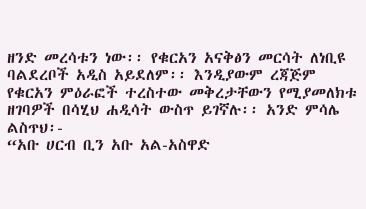ዘንድ መረሳቱን ነው፡፡ የቁርአን አናቅፅን መርሳት ለነቢዩ ባልደረቦች አዲስ አይደለም፡፡ እንዲያውም ረጃጅም የቁርአን ምዕራፎች ተረስተው መቅረታቸውን የሚያመለክቱ ዘገባዎች በሳሂህ ሐዲሳት ውስጥ ይገኛሉ፡፡ አንድ ምሳሌ ልስጥህ፡-
“አቡ ሀርብ ቢን አቡ አል-አስዋድ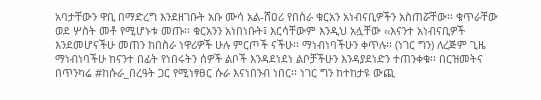አባታቸውን ዋቢ በማድረግ እንደዘገቡት አቡ ሙሳ አል-ሸዐሪ የበስራ ቁርአን አነብናቢዎችን አስጠሯቸው፡፡ ቁጥራቸው ወደ ሦስት መቶ የሚሆኑቱ መጡ፡፡ ቁርአንን አነበነቡት፤ እርሳቸውም እንዲህ አሏቸው ‹‹እናንተ አነብናቢዎች እንደመሆናችሁ መጠን ከበስራ ነዋሪዎች ሁሉ ምርጦች ናችሁ፡፡ ማነብነባችሁን ቀጥሉ፡፡ (ነገር ግን) ለረጅም ጊዜ ማነብነባችሁ ከናንተ በፊት የነበሩትን ሰዎች ልቦች እንዳደነደነ ልቦቻችሁን እንዳያደነድን ተጠንቀቁ፡፡ በርዝመትና በጥንካሬ #ከሱራ_በረዓት ጋር የሚነፃፀር ሱራ እናነበንብ ነበር፡፡ ነገር ግን ከተከታዩ ውጪ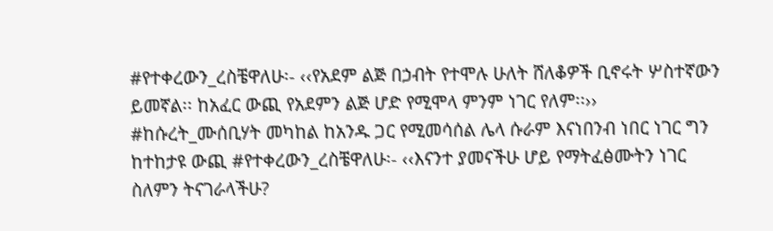#የተቀረውን_ረስቼዋለሁ፡- ‹‹የአደም ልጅ በኃብት የተሞሉ ሁለት ሸለቆዎች ቢኖሩት ሦስተኛውን ይመኛል፡፡ ከአፈር ውጪ የአደምን ልጅ ሆድ የሚሞላ ምንም ነገር የለም፡፡›› #ከሱረት_ሙሰቢሃት መካከል ከአንዱ ጋር የሚመሳሰል ሌላ ሱራም እናነበንብ ነበር ነገር ግን ከተከታዩ ውጪ #የተቀረውን_ረስቼዋለሁ፡- ‹‹እናንተ ያመናችሁ ሆይ የማትፈፅሙትን ነገር ስለምን ትናገራላችሁ?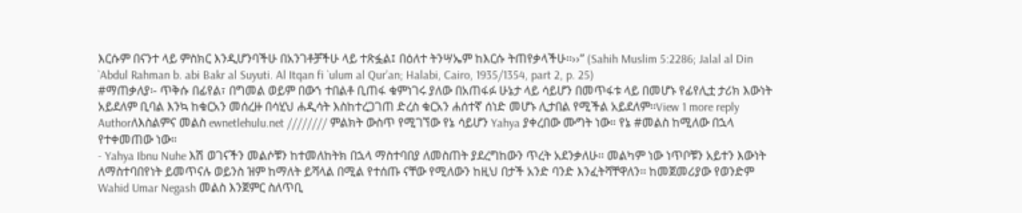እርሱም በናንተ ላይ ምስክር እንዲሆንባችሁ በአንገቶቻችሁ ላይ ተጽፏል፤ በዕለተ ትንሣኤም ከእርሱ ትጠየቃላችሁ፡፡››” (Sahih Muslim 5:2286; Jalal al Din `Abdul Rahman b. abi Bakr al Suyuti. Al Itqan fi `ulum al Qur’an; Halabi, Cairo, 1935/1354, part 2, p. 25)
#ማጠቃለያ፡- ጥቅሱ በፊየል፣ በግመል ወይም በውኀ ተበልቶ ቢጠፋ ቁምነገሩ ያለው በአጠፋፉ ሁኔታ ላይ ሳይሆን በመጥፋቱ ላይ በመሆኑ የፊየሊቷ ታሪክ እውነት አይደለም ቢባል እንኳ ከቁርአን መሰረዙ በሳሂህ ሐዲሳት እስከተረጋገጠ ድረስ ቁርአን ሐሰተኛ ሰነድ መሆኑ ሊታበል የሚችል አይደለም፡፡View 1 more reply
Authorለእስልምና መልስ ewnetlehulu.net //////// ምልክት ውስጥ የሚገኘው የኔ ሳይሆን Yahya ያቀረበው ሙግት ነው። የኔ #መልስ ከሚለው በኋላ የተቀመጠው ነው።
- Yahya Ibnu Nuhe እሽ ወገናችን መልሶቹን ከተመለከትክ በኋላ ማስተባበያ ለመስጠት ያደረግከውን ጥረት አደንቃለሁ፡፡ መልካም ነው ነጥቦቹን አይተን እውነት ለማስተባበየነት ይመጥናሉ ወይንስ ዝም ከማለት ይሻላል በሚል የተሰጡ ናቸው የሚለውን ከዚህ በታች አንድ ባንድ እንፈትሻቸዋለን፡፡ ከመጀመሪያው የወንድም Wahid Umar Negash መልስ እንጀምር ስለጥቢ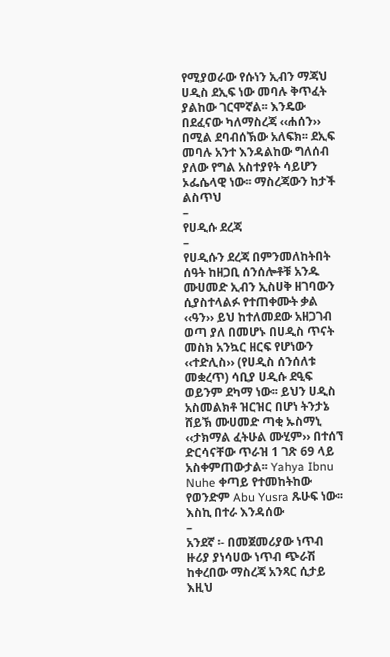የሚያወራው የሱነን ኢብን ማጃህ ሀዲስ ደኢፍ ነው መባሉ ቅጥፈት ያልከው ገርሞኛል፡፡ እንዴው በደፈናው ካለማስረጃ ‹‹ሐሰን›› በሚል ደባብሰኽው አለፍክ፡፡ ደኢፍ መባሉ አንተ እንዳልከው ግለሰብ ያለው የግል አስተያየት ሳይሆን ኦፌሴላዊ ነው፡፡ ማስረጃውን ከታች ልስጥህ
–
የሀዲሱ ደረጃ
–
የሀዲሱን ደረጃ በምንመለከትበት ሰዓት ከዘጋቢ ሰንሰሎቶቹ አንዱ ሙሀመድ ኢብን ኢስሀቅ ዘገባውን ሲያስተላልፉ የተጠቀሙት ቃል ‹‹ዓን›› ይህ ከተለመደው አዘጋገብ ወጣ ያለ በመሆኑ በሀዲስ ጥናት መስክ አንኳር ዘርፍ የሆነውን ‹‹ተድሊስ›› (የሀዲስ ሰንሰለቱ መቋረጥ) ሳቢያ ሀዲሱ ደዒፍ ወይንም ደካማ ነው፡፡ ይህን ሀዲስ አስመልክቶ ዝርዝር በሆነ ትንታኔ ሸይኽ ሙሀመድ ጣቂ ኡስማኒ ‹‹ታክማል ፈትሁል ሙሂም›› በተሰኘ ድርሳናቸው ጥራዝ 1 ገጽ 69 ላይ አስቀምጠውታል፡፡ Yahya Ibnu Nuhe ቀጣይ የተመከትከው የወንድም Abu Yusra ጹሁፍ ነው፡፡ እስኪ በተራ እንዳሰው
–
አንደኛ ፡- በመጀመሪያው ነጥብ ዙሪያ ያነሳሀው ነጥብ ጭራሽ ከቀረበው ማስረጃ አንጻር ሲታይ እዚህ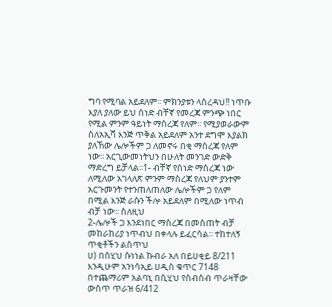ግባ የሚባል አይደለም፡፡ ምክንያቱን ላስረዳህ!! ነጥቡ እያለ ያለው ይህ ሰነድ ብቸኛ የመረጃ ምንጭ ነበር የሚል ምንም ዓይነት ማስረጃ የለም፡፡ የሚያወራውም ስለአኢሻ እንጅ ጥቅል አይደለም አንተ ደግሞ እያልክ ያለኸው ሌሎችም ጋ ለመኖሩ በቂ ማስረጃ የለም ነው፡፡ አርጊውመነትህን በሁለት መንገድ ውድቅ ማድረግ ይቻላል፡፡1- ብቸኛ የሰነድ ማስረጃ ነው ለሚለው አገላለጽ ምንም ማስረጃ የለህም ያንተም አርጉመንት የተንጠለጠለው ሌሎችም ጋ የለም በሚል እንጅ ራሱን ችሎ አይደለም በሚለው ነጥብ ብቻ ነው፡፡ ስለዚህ
2-ሌሎች ጋ እንደነበር ማስረጃ በመስጠት ብቻ መከራከሪያ ነጥብህ በቀላሉ ይፈርሳል፡፡ ተከተለኝ ጥቂቶችን ልስጥህ
ሀ) በሰሂህ ሱነነል ኩብራ አለ በይሀቂይ 8/211 እንዲሁም አንነሳኢይ ሀዲስ ቁጥር 7148 በተጨማሪም አልባኒ በሲሂህ የስብስብ ጥራዛቸው ውስጥ ጥራዝ 6/412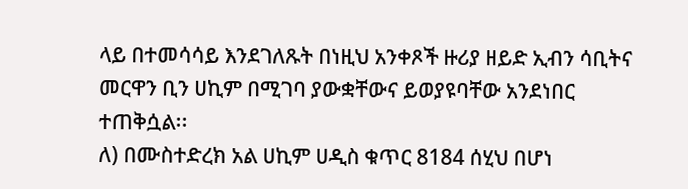ላይ በተመሳሳይ እንደገለጹት በነዚህ አንቀጾች ዙሪያ ዘይድ ኢብን ሳቢትና መርዋን ቢን ሀኪም በሚገባ ያውቋቸውና ይወያዩባቸው አንደነበር ተጠቅሷል፡፡
ለ) በሙስተድረክ አል ሀኪም ሀዲስ ቁጥር 8184 ሰሂህ በሆነ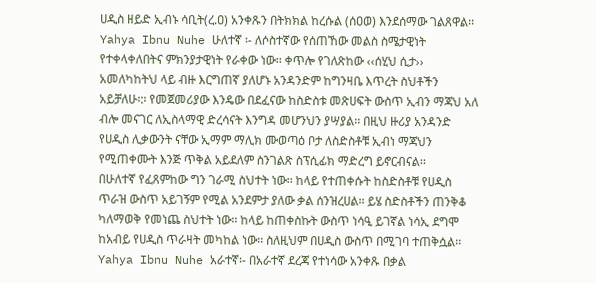ሀዲስ ዘይድ ኢብኑ ሳቢት(ረ.ዐ) አንቀጹን በትክክል ከረሱል (ሰዐወ) እንደሰማው ገልጸዋል፡፡
Yahya Ibnu Nuhe ሁለተኛ ፡- ለሶስተኛው የሰጠኸው መልስ ስሜታዊነት የተቀላቀለበትና ምክንያታዊነት የራቀው ነው፡፡ ቀጥሎ የገለጽከው ‹‹ሰሂህ ሲታ›› አመለካከትህ ላይ ብዙ እርግጠኛ ያለሆኑ አንዳንድም ከግንዛቤ እጥረት ስህቶችን አይቻለሁ፡:፡ የመጀመሪያው እንዴው በደፈናው ከስድስቱ መጽሀፍት ውስጥ ኢብን ማጃህ አለ ብሎ መናገር ለኢስላማዊ ድረሳናት እንግዳ መሆንህን ያሣያል፡፡ በዚህ ዙሪያ አንዳንድ የሀዲስ ሊቃውንት ናቸው ኢማም ማሊክ ሙወጣዕ ቦታ ለስድስቶቹ ኢብነ ማጃህን የሚጠቀሙት እንጅ ጥቅል አይደለም ስንገልጽ ስፕሲፊክ ማድረግ ይኖርብናል፡፡
በሁለተኛ የፈጸምከው ግን ገራሚ ስህተት ነው፡፡ ከላይ የተጠቀሱት ከስድስቶቹ የሀዲስ ጥራዝ ውስጥ አይገኝም የሚል አንደምታ ያለው ቃል ሰንዝረሀል፡፡ ይሄ ስድስቶችን ጠንቅቆ ካለማወቅ የመነጨ ስህተት ነው፡፡ ከላይ ከጠቀስኩት ውስጥ ነሳዒ ይገኛል ነሳኢ ደግሞ ከአብይ የሀዲስ ጥራዛት መካከል ነው፡፡ ስለዚህም በሀዲስ ውስጥ በሚገባ ተጠቅሷል፡፡
Yahya Ibnu Nuhe አራተኛ፡- በአራተኛ ደረጃ የተነሳው አንቀጹ በቃል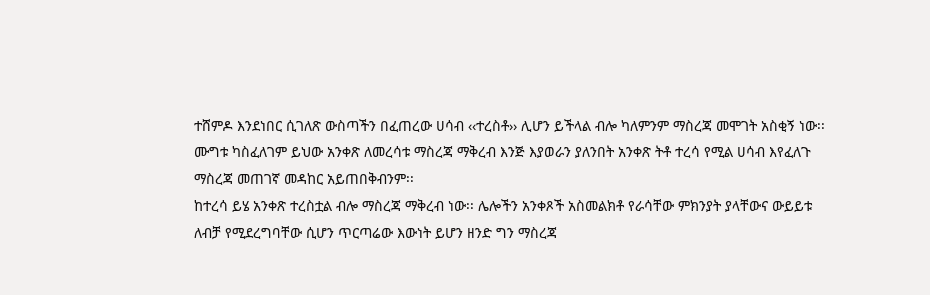ተሸምዶ እንደነበር ሲገለጽ ውስጣችን በፈጠረው ሀሳብ ‹‹ተረስቶ›› ሊሆን ይችላል ብሎ ካለምንም ማስረጃ መሞገት አስቂኝ ነው፡፡ ሙግቱ ካስፈለገም ይህው አንቀጽ ለመረሳቱ ማስረጃ ማቅረብ እንጅ እያወራን ያለንበት አንቀጽ ትቶ ተረሳ የሚል ሀሳብ እየፈለጉ ማስረጃ መጠገኛ መዳከር አይጠበቅብንም፡፡
ከተረሳ ይሄ አንቀጽ ተረስቷል ብሎ ማስረጃ ማቅረብ ነው፡፡ ሌሎችን አንቀጾች አስመልክቶ የራሳቸው ምክንያት ያላቸውና ውይይቱ ለብቻ የሚደረግባቸው ሲሆን ጥርጣሬው እውነት ይሆን ዘንድ ግን ማስረጃ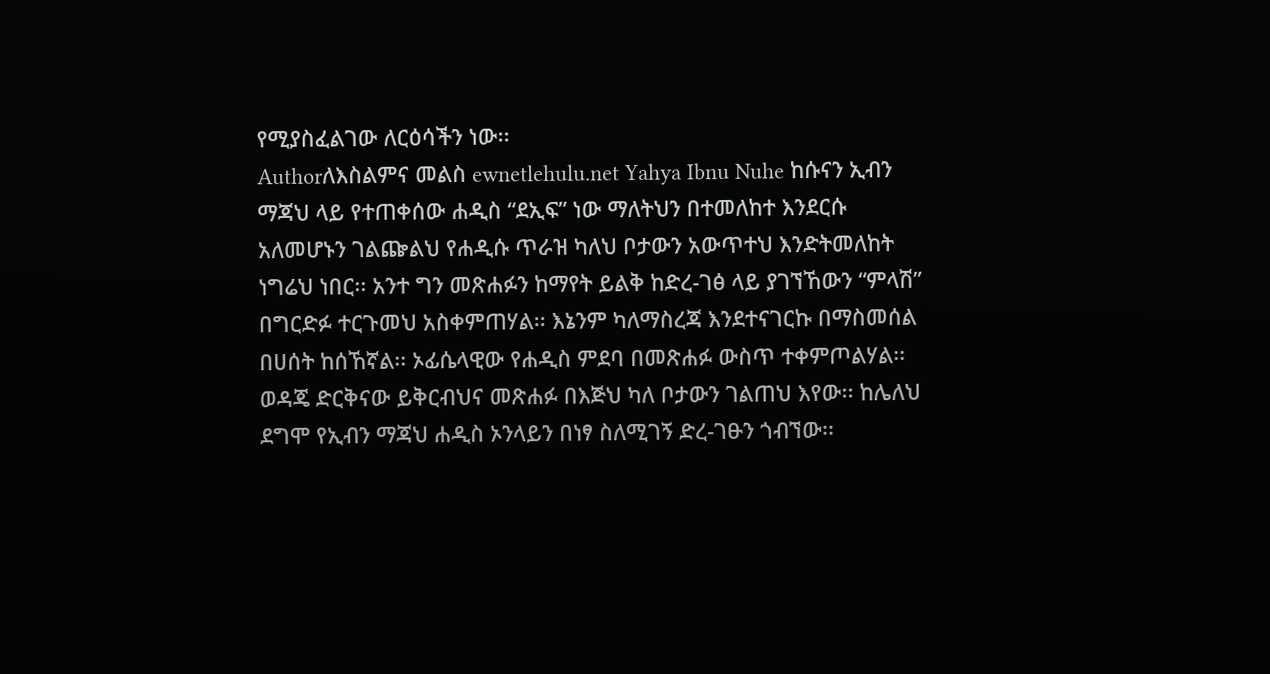የሚያስፈልገው ለርዕሳችን ነው፡፡
Authorለእስልምና መልስ ewnetlehulu.net Yahya Ibnu Nuhe ከሱናን ኢብን ማጃህ ላይ የተጠቀሰው ሐዲስ “ደኢፍ” ነው ማለትህን በተመለከተ እንደርሱ አለመሆኑን ገልጬልህ የሐዲሱ ጥራዝ ካለህ ቦታውን አውጥተህ እንድትመለከት ነግሬህ ነበር፡፡ አንተ ግን መጽሐፉን ከማየት ይልቅ ከድረ-ገፅ ላይ ያገኘኸውን “ምላሽ” በግርድፉ ተርጉመህ አስቀምጠሃል፡፡ እኔንም ካለማስረጃ እንደተናገርኩ በማስመሰል በሀሰት ከሰኸኛል፡፡ ኦፊሴላዊው የሐዲስ ምደባ በመጽሐፉ ውስጥ ተቀምጦልሃል፡፡ ወዳጄ ድርቅናው ይቅርብህና መጽሐፉ በእጅህ ካለ ቦታውን ገልጠህ እየው፡፡ ከሌለህ ደግሞ የኢብን ማጃህ ሐዲስ ኦንላይን በነፃ ስለሚገኝ ድረ-ገፁን ጎብኘው፡፡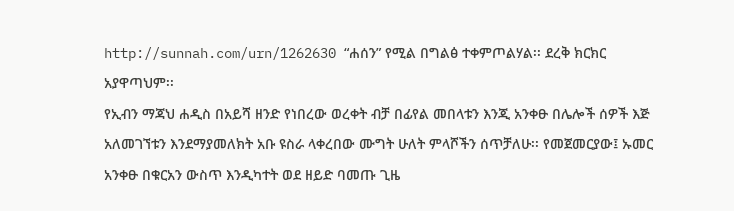http://sunnah.com/urn/1262630 “ሐሰን” የሚል በግልፅ ተቀምጦልሃል፡፡ ደረቅ ክርክር አያዋጣህም፡፡
የኢብን ማጃህ ሐዲስ በአይሻ ዘንድ የነበረው ወረቀት ብቻ በፊየል መበላቱን እንጂ አንቀፁ በሌሎች ሰዎች እጅ አለመገኘቱን እንደማያመለክት አቡ ዩስራ ላቀረበው ሙግት ሁለት ምላሾችን ሰጥቻለሁ፡፡ የመጀመርያው፤ ኡመር አንቀፁ በቁርአን ውስጥ እንዲካተት ወደ ዘይድ ባመጡ ጊዜ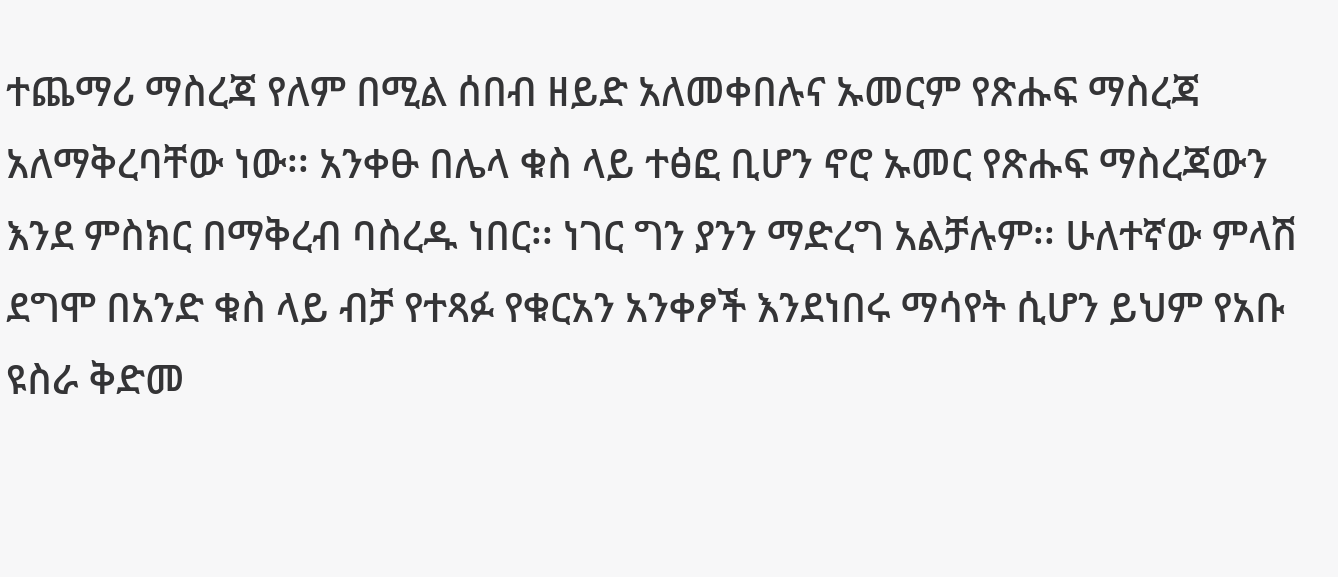ተጨማሪ ማስረጃ የለም በሚል ሰበብ ዘይድ አለመቀበሉና ኡመርም የጽሑፍ ማስረጃ አለማቅረባቸው ነው፡፡ አንቀፁ በሌላ ቁስ ላይ ተፅፎ ቢሆን ኖሮ ኡመር የጽሑፍ ማስረጃውን እንደ ምስክር በማቅረብ ባስረዱ ነበር፡፡ ነገር ግን ያንን ማድረግ አልቻሉም፡፡ ሁለተኛው ምላሽ ደግሞ በአንድ ቁስ ላይ ብቻ የተጻፉ የቁርአን አንቀፆች እንደነበሩ ማሳየት ሲሆን ይህም የአቡ ዩስራ ቅድመ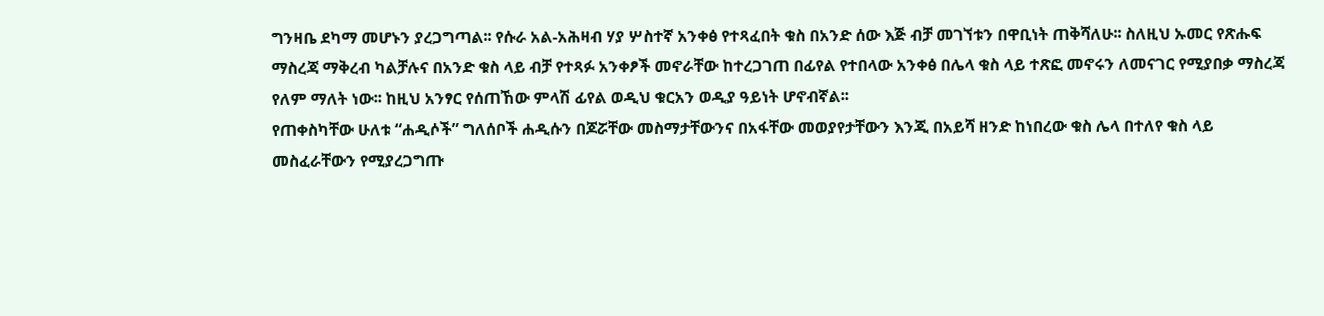ግንዛቤ ደካማ መሆኑን ያረጋግጣል፡፡ የሱራ አል-አሕዛብ ሃያ ሦስተኛ አንቀፅ የተጻፈበት ቁስ በአንድ ሰው እጅ ብቻ መገኘቱን በዋቢነት ጠቅሻለሁ፡፡ ስለዚህ ኡመር የጽሑፍ ማስረጃ ማቅረብ ካልቻሉና በአንድ ቁስ ላይ ብቻ የተጻፉ አንቀፆች መኖራቸው ከተረጋገጠ በፊየል የተበላው አንቀፅ በሌላ ቁስ ላይ ተጽፎ መኖሩን ለመናገር የሚያበቃ ማስረጃ የለም ማለት ነው፡፡ ከዚህ አንፃር የሰጠኸው ምላሽ ፊየል ወዲህ ቁርአን ወዲያ ዓይነት ሆኖብኛል፡፡
የጠቀስካቸው ሁለቱ “ሐዲሶች” ግለሰቦች ሐዲሱን በጆሯቸው መስማታቸውንና በአፋቸው መወያየታቸውን እንጂ በአይሻ ዘንድ ከነበረው ቁስ ሌላ በተለየ ቁስ ላይ መስፈራቸውን የሚያረጋግጡ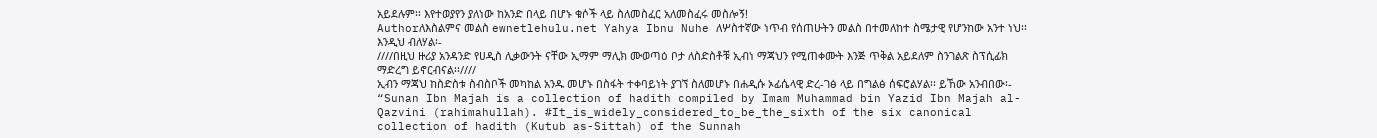አይደሉም፡፡ እየተወያየን ያለነው ከአንድ በላይ በሆኑ ቁሶች ላይ ስለመስፈር አለመስፈሩ መስሎኝ!
Authorለእስልምና መልስ ewnetlehulu.net Yahya Ibnu Nuhe ለሦስተኛው ነጥብ የሰጠሁትን መልስ በተመለከተ ስሜታዊ የሆንከው አንተ ነህ፡፡ እንዲህ ብለሃል፡-
////በዚህ ዙሪያ አንዳንድ የሀዲስ ሊቃውንት ናቸው ኢማም ማሊክ ሙወጣዕ ቦታ ለስድስቶቹ ኢብነ ማጃህን የሚጠቀሙት እንጅ ጥቅል አይደለም ስንገልጽ ስፕሲፊክ ማድረግ ይኖርብናል፡፡////
ኢብን ማጃህ ከስድስቱ ስብስቦች መካከል አንዱ መሆኑ በስፋት ተቀባይነት ያገኘ ስለመሆኑ በሐዲሱ ኦፊሴላዊ ድረ-ገፅ ላይ በግልፅ ሰፍሮልሃል፡፡ ይኸው አንብበው፡- “Sunan Ibn Majah is a collection of hadith compiled by Imam Muhammad bin Yazid Ibn Majah al-Qazvini (rahimahullah). #It_is_widely_considered_to_be_the_sixth of the six canonical collection of hadith (Kutub as-Sittah) of the Sunnah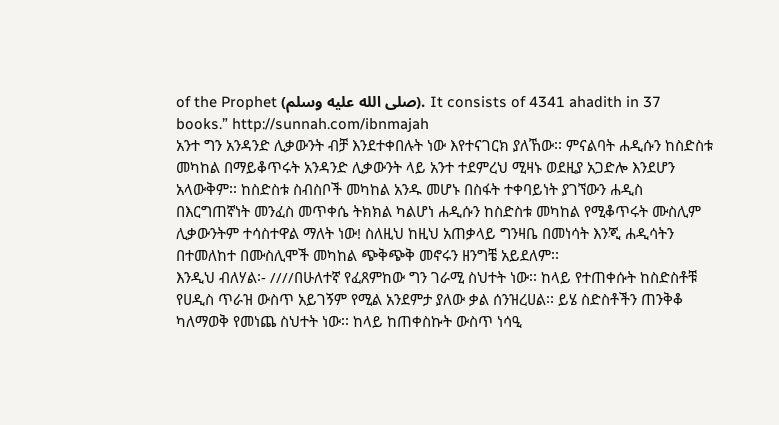of the Prophet (صلى الله عليه وسلم). It consists of 4341 ahadith in 37 books.” http://sunnah.com/ibnmajah
አንተ ግን አንዳንድ ሊቃውንት ብቻ እንደተቀበሉት ነው እየተናገርክ ያለኸው፡፡ ምናልባት ሐዲሱን ከስድስቱ መካከል በማይቆጥሩት አንዳንድ ሊቃውንት ላይ አንተ ተደምረህ ሚዛኑ ወደዚያ አጋድሎ እንደሆን አላውቅም፡፡ ከስድስቱ ስብስቦች መካከል አንዱ መሆኑ በስፋት ተቀባይነት ያገኘውን ሐዲስ በእርግጠኛነት መንፈስ መጥቀሴ ትክክል ካልሆነ ሐዲሱን ከስድስቱ መካከል የሚቆጥሩት ሙስሊም ሊቃውንትም ተሳስተዋል ማለት ነው! ስለዚህ ከዚህ አጠቃላይ ግንዛቤ በመነሳት እንጂ ሐዲሳትን በተመለከተ በሙስሊሞች መካከል ጭቅጭቅ መኖሩን ዘንግቼ አይደለም፡፡
እንዲህ ብለሃል፡- ////በሁለተኛ የፈጸምከው ግን ገራሚ ስህተት ነው፡፡ ከላይ የተጠቀሱት ከስድስቶቹ የሀዲስ ጥራዝ ውስጥ አይገኝም የሚል አንደምታ ያለው ቃል ሰንዝረሀል፡፡ ይሄ ስድስቶችን ጠንቅቆ ካለማወቅ የመነጨ ስህተት ነው፡፡ ከላይ ከጠቀስኩት ውስጥ ነሳዒ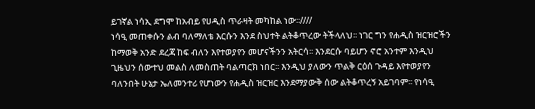ይገኛል ነሳኢ ደግሞ ከአብይ የሀዲስ ጥራዛት መካከል ነው፡፡////
ነሳዒ መጠቀሱን ልብ ባለማለቴ እርሱን እንደ ስህተት ልትቆጥረው ትችላለህ፡፡ ነገር ግን የሐዲስ ዝርዝሮችን ከማወቅ አንድ ደረጃ ከፍ ብለን እየተወያየን መሆናችንን አትርሳ፡፡ እንደርሱ ባይሆን ኖሮ አንተም እንዲህ ጊዜህን ሰውተህ መልስ ለመስጠት ባልጣርክ ነበር፡፡ እንዲህ ያለውን ጥልቅ ርዕሰ ጉዳይ እየተወያየን ባለንበት ሁኔታ ኤለመንተሪ የሆነውን የሐዲስ ዝርዝር እንደማያውቅ ሰው ልትቆጥረኝ አይገባም፡፡ የነሳዒ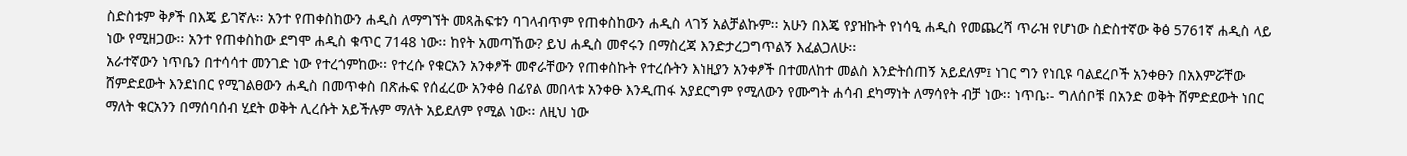ስድስቱም ቅፆች በእጄ ይገኛሉ፡፡ አንተ የጠቀስከውን ሐዲስ ለማግኘት መጻሕፍቱን ባገላብጥም የጠቀስከውን ሐዲስ ላገኝ አልቻልኩም፡፡ አሁን በእጄ የያዝኩት የነሳዒ ሐዲስ የመጨረሻ ጥራዝ የሆነው ስድስተኛው ቅፅ 5761ኛ ሐዲስ ላይ ነው የሚዘጋው፡፡ አንተ የጠቀስከው ደግሞ ሐዲስ ቁጥር 7148 ነው፡፡ ከየት አመጣኸው? ይህ ሐዲስ መኖሩን በማስረጃ እንድታረጋግጥልኝ እፈልጋለሁ፡፡
አራተኛውን ነጥቤን በተሳሳተ መንገድ ነው የተረጎምከው፡፡ የተረሱ የቁርአን አንቀፆች መኖራቸውን የጠቀስኩት የተረሱትን እነዚያን አንቀፆች በተመለከተ መልስ እንድትሰጠኝ አይደለም፤ ነገር ግን የነቢዩ ባልደረቦች አንቀፁን በአእምሯቸው ሸምድደውት እንደነበር የሚገልፀውን ሐዲስ በመጥቀስ በጽሑፍ የሰፈረው አንቀፅ በፊየል መበላቱ አንቀፁ እንዲጠፋ አያደርግም የሚለውን የሙግት ሐሳብ ደካማነት ለማሳየት ብቻ ነው፡፡ ነጥቤ፡- ግለሰቦቹ በአንድ ወቅት ሸምድደውት ነበር ማለት ቁርአንን በማሰባሰብ ሂደት ወቅት ሊረሱት አይችሉም ማለት አይደለም የሚል ነው፡፡ ለዚህ ነው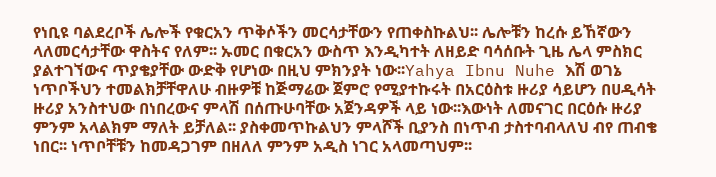የነቢዩ ባልደረቦች ሌሎች የቁርአን ጥቅሶችን መርሳታቸውን የጠቀስኩልህ፡፡ ሌሎቹን ከረሱ ይኸኛውን ላለመርሳታቸው ዋስትና የለም፡፡ ኡመር በቁርአን ውስጥ እንዲካተት ለዘይድ ባሳሰቡት ጊዜ ሌላ ምስክር ያልተገኘውና ጥያቄያቸው ውድቅ የሆነው በዚህ ምክንያት ነው፡፡Yahya Ibnu Nuhe እሽ ወገኔ ነጥቦችህን ተመልክቻቸዋለሁ ብዙዎቹ ከጅማሬው ጀምሮ የሚያተኩሩት በአርዕስቱ ዙሪያ ሳይሆን በሀዲሳት ዙሪያ አንስተህው በነበረውና ምላሽ በሰጡሁባቸው አጀንዳዎች ላይ ነው፡፡እውነት ለመናገር በርዕሱ ዙሪያ ምንም አላልክም ማለት ይቻለል፡፡ ያስቀመጥኩልህን ምላሾች ቢያንስ በነጥብ ታስተባብላለህ ብየ ጠብቄ ነበር፡፡ ነጥቦቸቹን ከመዳጋገም በዘለለ ምንም አዲስ ነገር አላመጣህም፡፡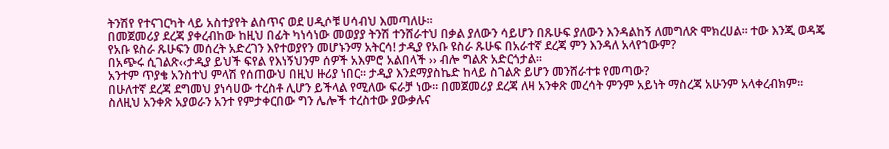ትንሽየ የተናገርካት ላይ አስተያየት ልስጥና ወደ ሀዲሶቹ ሀሳብህ እመጣለሁ፡፡
በመጀመሪያ ደረጃ ያቀረብከው ከዚህ በፊት ካነሳነው መወያያ ትንሽ ተንሸራተህ በቃል ያለውን ሳይሆን በጹሁፍ ያለውን እንዳልከኝ ለመግለጽ ሞክረሀል፡፡ ተው እንጂ ወዳጄ የአቡ ዩስራ ጹሁፍን መሰረት አድረገን እየተወያየን መሆኑንማ አትርሳ! ታዲያ የአቡ ዩስራ ጹሁፍ በአራተኛ ደረጃ ምን እንዳለ አላየኀውም?
በአጭሩ ሲገልጽ‹‹ታዲያ ይህች ፍየል የእነኝህንም ሰዎች አእምሮ አልበላች ›› ብሎ ግልጽ አድርጎታል፡፡
አንተም ጥያቄ አንስተህ ምላሽ የሰጠውህ በዚህ ዙሪያ ነበር፡፡ ታዲያ እንደማያስኬድ ከላይ ስገልጽ ይሆን መንሸራተቱ የመጣው?
በሁለተኛ ደረጃ ደግመህ ያነሳሀው ተረስቶ ሊሆን ይችላል የሚለው ፍራቻ ነው፡፡ በመጀመሪያ ደረጃ ለዛ አንቀጽ መረሳት ምንም አይነት ማስረጃ አሁንም አላቀረብክም፡፡ ስለዚህ አንቀጽ አያወራን አንተ የምታቀርበው ግን ሌሎች ተረስተው ያውቃሉና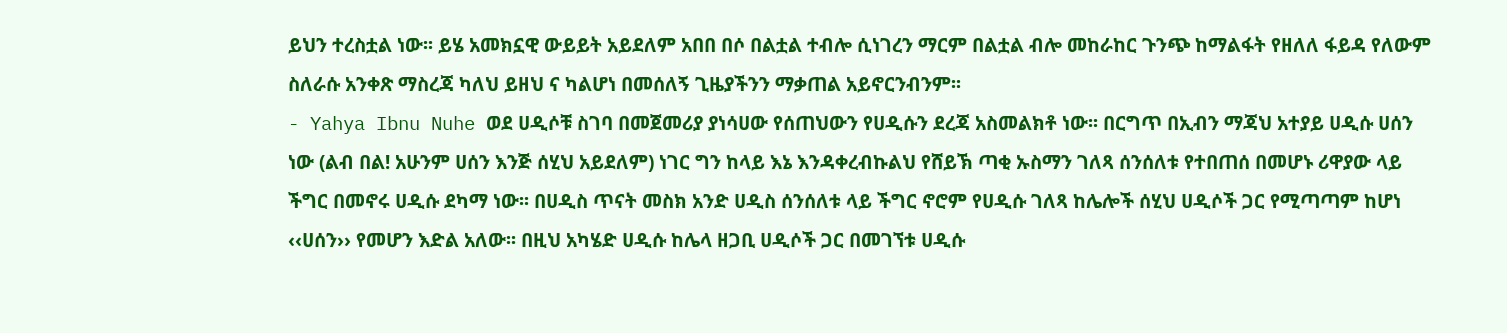ይህን ተረስቷል ነው፡፡ ይሄ አመክኗዊ ውይይት አይደለም አበበ በሶ በልቷል ተብሎ ሲነገረን ማርም በልቷል ብሎ መከራከር ጉንጭ ከማልፋት የዘለለ ፋይዳ የለውም ስለራሱ አንቀጽ ማስረጃ ካለህ ይዘህ ና ካልሆነ በመሰለኝ ጊዜያችንን ማቃጠል አይኖርንብንም፡፡
- Yahya Ibnu Nuhe ወደ ሀዲሶቹ ስገባ በመጀመሪያ ያነሳሀው የሰጠህውን የሀዲሱን ደረጃ አስመልክቶ ነው፡፡ በርግጥ በኢብን ማጃህ አተያይ ሀዲሱ ሀሰን ነው (ልብ በል! አሁንም ሀሰን እንጅ ሰሂህ አይደለም) ነገር ግን ከላይ እኔ እንዳቀረብኩልህ የሸይኽ ጣቂ ኡስማን ገለጻ ሰንሰለቱ የተበጠሰ በመሆኑ ሪዋያው ላይ ችግር በመኖሩ ሀዲሱ ደካማ ነው፡፡ በሀዲስ ጥናት መስክ አንድ ሀዲስ ሰንሰለቱ ላይ ችግር ኖሮም የሀዲሱ ገለጻ ከሌሎች ሰሂህ ሀዲሶች ጋር የሚጣጣም ከሆነ ‹‹ሀሰን›› የመሆን እድል አለው፡፡ በዚህ አካሄድ ሀዲሱ ከሌላ ዘጋቢ ሀዲሶች ጋር በመገኘቱ ሀዲሱ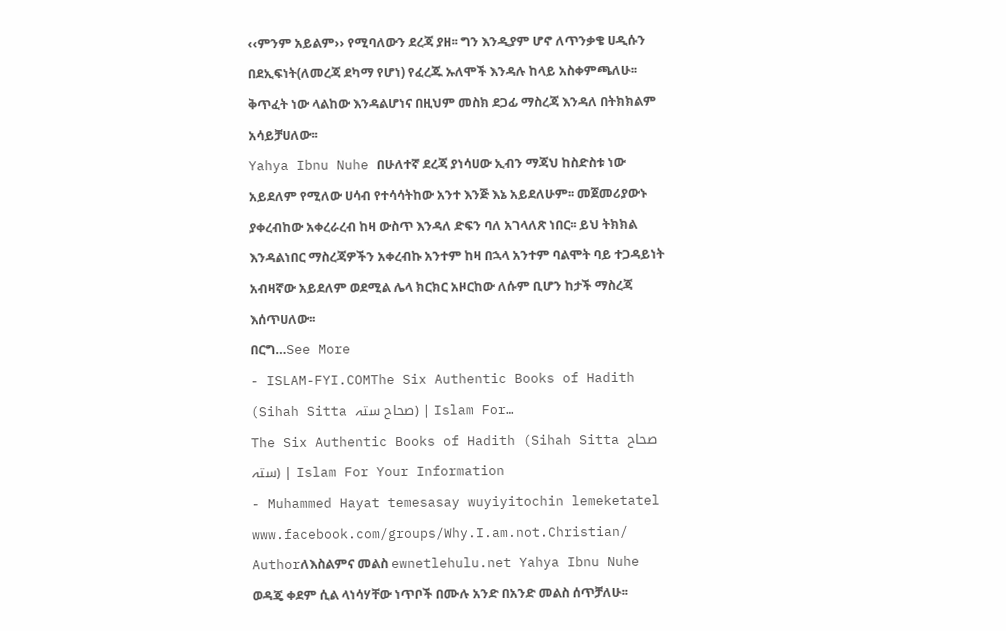‹‹ምንም አይልም›› የሚባለውን ደረጃ ያዘ፡፡ ግን እንዲያም ሆኖ ለጥንቃቄ ሀዲሱን በደኢፍነት(ለመረጃ ደካማ የሆነ) የፈረጁ ኡለሞች እንዳሉ ከላይ አስቀምጫለሁ፡፡ ቅጥፈት ነው ላልከው እንዳልሆነና በዚህም መስክ ደጋፊ ማስረጃ እንዳለ በትክክልም አሳይቻሀለው፡፡
Yahya Ibnu Nuhe በሁለተኛ ደረጃ ያነሳሀው ኢብን ማጃህ ከስድስቱ ነው አይደለም የሚለው ሀሳብ የተሳሳትከው አንተ እንጅ እኔ አይደለሁም፡፡ መጀመሪያውኑ ያቀረብከው አቀረራረብ ከዛ ውስጥ እንዳለ ድፍን ባለ አገላለጽ ነበር፡፡ ይህ ትክክል እንዳልነበር ማስረጃዎችን አቀረብኩ አንተም ከዛ በኋላ አንተም ባልሞት ባይ ተጋዳይነት አብዛኛው አይደለም ወደሚል ሌላ ክርክር አዞርከው ለሱም ቢሆን ከታች ማስረጃ እሰጥሀለው፡፡
በርግ…See More
- ISLAM-FYI.COMThe Six Authentic Books of Hadith (Sihah Sitta صحاح ستہ) | Islam For…
The Six Authentic Books of Hadith (Sihah Sitta صحاح ستہ) | Islam For Your Information
- Muhammed Hayat temesasay wuyiyitochin lemeketatel www.facebook.com/groups/Why.I.am.not.Christian/
Authorለእስልምና መልስ ewnetlehulu.net Yahya Ibnu Nuhe ወዳጄ ቀደም ሲል ላነሳሃቸው ነጥቦች በሙሉ አንድ በአንድ መልስ ሰጥቻለሁ፡፡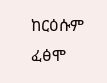ከርዕሱም ፈፅሞ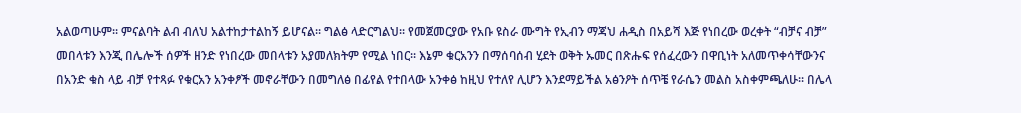አልወጣሁም፡፡ ምናልባት ልብ ብለህ አልተከታተልከኝ ይሆናል፡፡ ግልፅ ላድርግልህ፡፡ የመጀመርያው የአቡ ዩስራ ሙግት የኢብን ማጃህ ሐዲስ በአይሻ እጅ የነበረው ወረቀት “ብቻና ብቻ” መበላቱን እንጂ በሌሎች ሰዎች ዘንድ የነበረው መበላቱን አያመለክትም የሚል ነበር፡፡ እኔም ቁርአንን በማሰባሰብ ሂደት ወቅት ኡመር በጽሑፍ የሰፈረውን በዋቢነት አለመጥቀሳቸውንና በአንድ ቁስ ላይ ብቻ የተጻፉ የቁርአን አንቀፆች መኖራቸውን በመግለፅ በፊየል የተበላው አንቀፅ ከዚህ የተለየ ሊሆን እንደማይችል አፅንዖት ሰጥቼ የራሴን መልስ አስቀምጫለሁ፡፡ በሌላ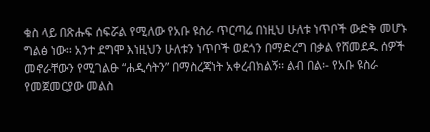ቁስ ላይ በጽሑፍ ሰፍሯል የሚለው የአቡ ዩስራ ጥርጣሬ በነዚህ ሁለቱ ነጥቦች ውድቅ መሆኑ ግልፅ ነው፡፡ አንተ ደግሞ እነዚህን ሁለቱን ነጥቦች ወደጎን በማድረግ በቃል የሸመደዱ ሰዎች መኖራቸውን የሚገልፁ “ሐዲሳትን” በማስረጃነት አቀረብክልኝ፡፡ ልብ በል፡- የአቡ ዩስራ የመጀመርያው መልስ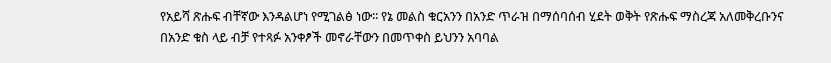የአይሻ ጽሑፍ ብቸኛው እንዳልሆነ የሚገልፅ ነው፡፡ የኔ መልስ ቁርአንን በአንድ ጥራዝ በማሰባሰብ ሂደት ወቅት የጽሑፍ ማስረጃ አለመቅረቡንና በአንድ ቁስ ላይ ብቻ የተጻፉ አንቀፆች መኖራቸውን በመጥቀስ ይህንን አባባል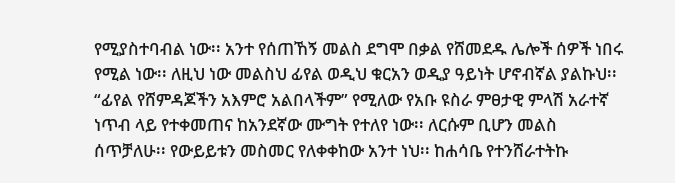የሚያስተባብል ነው፡፡ አንተ የሰጠኸኝ መልስ ደግሞ በቃል የሸመደዱ ሌሎች ሰዎች ነበሩ የሚል ነው፡፡ ለዚህ ነው መልስህ ፊየል ወዲህ ቁርአን ወዲያ ዓይነት ሆኖብኛል ያልኩህ፡፡ “ፊየል የሸምዳጆችን አእምሮ አልበላችም” የሚለው የአቡ ዩስራ ምፀታዊ ምላሽ አራተኛ ነጥብ ላይ የተቀመጠና ከአንደኛው ሙግት የተለየ ነው፡፡ ለርሱም ቢሆን መልስ ሰጥቻለሁ፡፡ የውይይቱን መስመር የለቀቀከው አንተ ነህ፡፡ ከሐሳቤ የተንሸራተትኩ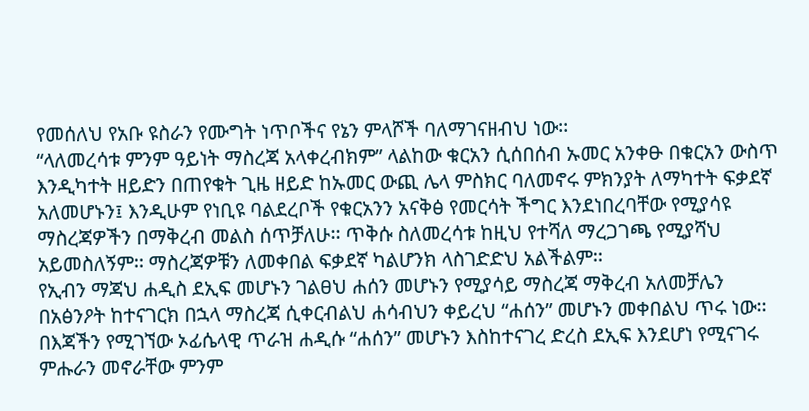የመሰለህ የአቡ ዩስራን የሙግት ነጥቦችና የኔን ምላሾች ባለማገናዘብህ ነው፡፡
“ላለመረሳቱ ምንም ዓይነት ማስረጃ አላቀረብክም” ላልከው ቁርአን ሲሰበሰብ ኡመር አንቀፁ በቁርአን ውስጥ እንዲካተት ዘይድን በጠየቁት ጊዜ ዘይድ ከኡመር ውጪ ሌላ ምስክር ባለመኖሩ ምክንያት ለማካተት ፍቃደኛ አለመሆኑን፤ እንዲሁም የነቢዩ ባልደረቦች የቁርአንን አናቅፅ የመርሳት ችግር እንደነበረባቸው የሚያሳዩ ማስረጃዎችን በማቅረብ መልስ ሰጥቻለሁ፡፡ ጥቅሱ ስለመረሳቱ ከዚህ የተሻለ ማረጋገጫ የሚያሻህ አይመስለኝም፡፡ ማስረጃዎቹን ለመቀበል ፍቃደኛ ካልሆንክ ላስገድድህ አልችልም፡፡
የኢብን ማጃህ ሐዲስ ደኢፍ መሆኑን ገልፀህ ሐሰን መሆኑን የሚያሳይ ማስረጃ ማቅረብ አለመቻሌን በአፅንዖት ከተናገርክ በኋላ ማስረጃ ሲቀርብልህ ሐሳብህን ቀይረህ “ሐሰን” መሆኑን መቀበልህ ጥሩ ነው፡፡ በእጃችን የሚገኘው ኦፊሴላዊ ጥራዝ ሐዲሱ “ሐሰን” መሆኑን እስከተናገረ ድረስ ደኢፍ እንደሆነ የሚናገሩ ምሑራን መኖራቸው ምንም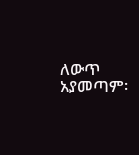ለውጥ አያመጣም፡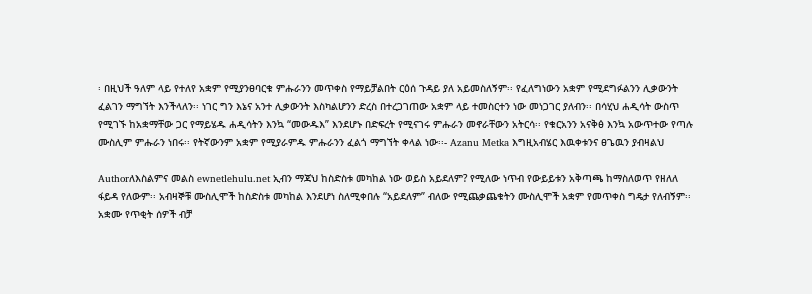፡ በዚህች ዓለም ላይ የተለየ አቋም የሚያንፀባርቁ ምሑራንን መጥቀስ የማይቻልበት ርዕሰ ጉዳይ ያለ አይመስለኝም፡፡ የፈለግነውን አቋም የሚደግፉልንን ሊቃውንት ፈልገን ማግኘት እንችላለን፡፡ ነገር ግን እኔና አንተ ሊቃውንት እስካልሆንን ድረስ በተረጋገጠው አቋም ላይ ተመስርተን ነው መነጋገር ያለብን፡፡ በሳሂህ ሐዲሳት ውስጥ የሚገኙ ከአቋማቸው ጋር የማይሄዱ ሐዲሳትን እንኳ “መውዱእ” እንደሆኑ በድፍረት የሚናገሩ ምሑራን መኖራቸውን አትርሳ፡፡ የቁርአንን አናቅፅ እንኳ አውጥተው የጣሉ ሙስሊም ምሑራን ነበሩ፡፡ የትኛውንም አቋም የሚያራምዱ ምሑራንን ፈልጎ ማግኘት ቀላል ነው፡፡- Azanu Metka እግዚአብሄር እዉቀቱንና ፀጌዉን ያብዛልህ

Authorለእስልምና መልስ ewnetlehulu.net ኢብን ማጃህ ከስድስቱ መካከል ነው ወይስ አይደለም? የሚለው ነጥብ የውይይቱን አቅጣጫ ከማስለወጥ የዘለለ ፋይዳ የለውም፡፡ አብዛኞቹ ሙስሊሞች ከስድስቱ መካከል እንደሆነ ስለሚቀበሉ “አይደለም” ብለው የሚጨቃጨቁትን ሙስሊሞች አቋም የመጥቀስ ግዴታ የለብኝም፡፡ አቋሙ የጥቂት ሰዎች ብቻ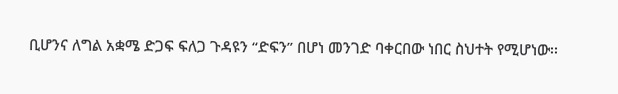ቢሆንና ለግል አቋሜ ድጋፍ ፍለጋ ጉዳዩን “ድፍን” በሆነ መንገድ ባቀርበው ነበር ስህተት የሚሆነው፡፡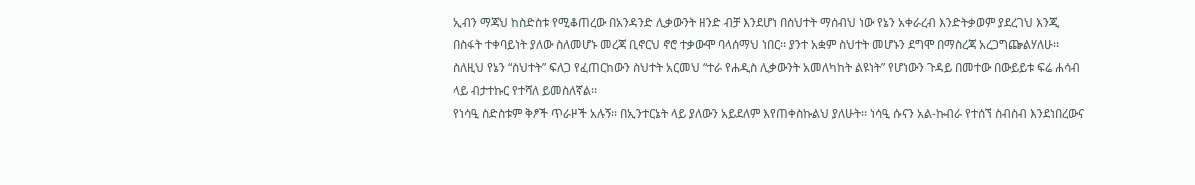ኢብን ማጃህ ከስድስቱ የሚቆጠረው በአንዳንድ ሊቃውንት ዘንድ ብቻ እንደሆነ በስህተት ማሰብህ ነው የኔን አቀራረብ እንድትቃወም ያደረገህ እንጂ በስፋት ተቀባይነት ያለው ስለመሆኑ መረጃ ቢኖርህ ኖሮ ተቃውሞ ባላሰማህ ነበር፡፡ ያንተ አቋም ስህተት መሆኑን ደግሞ በማስረጃ አረጋግጬልሃለሁ፡፡ ስለዚህ የኔን “ስህተት” ፍለጋ የፈጠርከውን ስህተት አርመህ “ተራ የሐዲስ ሊቃውንት አመለካከት ልዩነት” የሆነውን ጉዳይ በመተው በውይይቱ ፍሬ ሐሳብ ላይ ብታተኩር የተሻለ ይመስለኛል፡፡
የነሳዒ ስድስቱም ቅፆች ጥራዞች አሉኝ፡፡ በኢንተርኔት ላይ ያለውን አይደለም እየጠቀስኩልህ ያለሁት፡፡ ነሳዒ ሱናን አል-ኩብራ የተሰኘ ስብስብ እንደነበረውና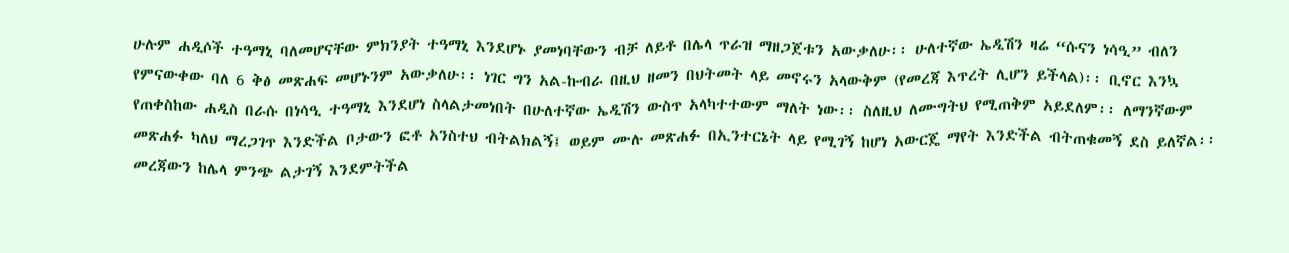ሁሉም ሐዲሶች ተዓማኒ ባለመሆናቸው ምክንያት ተዓማኒ እንደሆኑ ያመነባቸውን ብቻ ለይቶ በሌላ ጥራዝ ማዘጋጀቱን አውቃለሁ፡፡ ሁለተኛው ኤዲሽን ዛሬ “ሱናን ነሳዒ” ብለን የምናውቀው ባለ 6 ቅፅ መጽሐፍ መሆኑንም አውቃለሁ፡፡ ነገር ግን አል-ኩብራ በዚህ ዘመን በህትመት ላይ መኖሩን አላውቅም (የመረጃ እጥረት ሊሆን ይችላል)፡፡ ቢኖር እንኳ የጠቀስከው ሐዲስ በራሱ በነሳዒ ተዓማኒ እንደሆነ ስላልታመነበት በሁለተኛው ኤዲሽን ውስጥ አላካተተውም ማለት ነው፡፡ ስለዚህ ለሙግትህ የሚጠቅም አይደለም፡፡ ለማንኛውም መጽሐፉ ካለህ ማረጋገጥ እንድችል ቦታውን ፎቶ አንስተህ ብትልክልኝ፤ ወይም ሙሉ መጽሐፉ በኢንተርኔት ላይ የሚገኝ ከሆነ አውርጄ ማየት እንድችል ብትጠቁመኝ ደስ ይለኛል፡፡ መረጃውን ከሌላ ምንጭ ልታገኝ እንደምትችል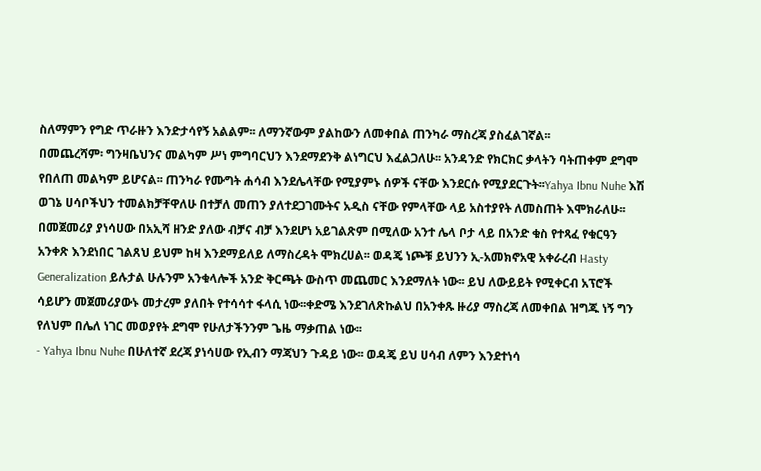ስለማምን የግድ ጥራዙን እንድታሳየኝ አልልም፡፡ ለማንኛውም ያልከውን ለመቀበል ጠንካራ ማስረጃ ያስፈልገኛል፡፡
በመጨረሻም፡ ግንዛቤህንና መልካም ሥነ ምግባርህን እንደማደንቅ ልነግርህ እፈልጋለሁ፡፡ አንዳንድ የክርክር ቃላትን ባትጠቀም ደግሞ የበለጠ መልካም ይሆናል፡፡ ጠንካራ የሙግት ሐሳብ እንደሌላቸው የሚያምኑ ሰዎች ናቸው እንደርሱ የሚያደርጉት፡፡Yahya Ibnu Nuhe እሽ ወገኔ ሀሳቦችህን ተመልክቻቸዋለሁ በተቻለ መጠን ያለተደጋገሙትና አዲስ ናቸው የምላቸው ላይ አስተያየት ለመስጠት እሞክራለሁ፡፡
በመጀመሪያ ያነሳሀው በአኢሻ ዘንድ ያለው ብቻና ብቻ እንደሆነ አይገልጽም በሚለው አንተ ሌላ ቦታ ላይ በአንድ ቁስ የተጻፈ የቁርዓን አንቀጽ እንደነበር ገልጸህ ይህም ከዛ እንደማይለይ ለማስረዳት ሞክረሀል፡፡ ወዳጄ ነጮቹ ይህንን ኢ-አመክኖአዊ አቀራረብ Hasty Generalization ይሉታል ሁሉንም አንቁላሎች አንድ ቅርጫት ውስጥ መጨመር እንደማለት ነው፡፡ ይህ ለውይይት የሚቀርብ አፕሮች ሳይሆን መጀመሪያውኑ መታረም ያለበት የተሳሳተ ፋላሲ ነው፡፡ቀድሜ እንደገለጽኩልህ በአንቀጹ ዙሪያ ማስረጃ ለመቀበል ዝግጁ ነኝ ግን የለህም በሌለ ነገር መወያየት ደግሞ የሁለታችንንም ጌዜ ማቃጠል ነው፡፡
- Yahya Ibnu Nuhe በሁለተኛ ደረጃ ያነሳሀው የኢብን ማጃህን ጉዳይ ነው፡፡ ወዳጄ ይህ ሀሳብ ለምን እንደተነሳ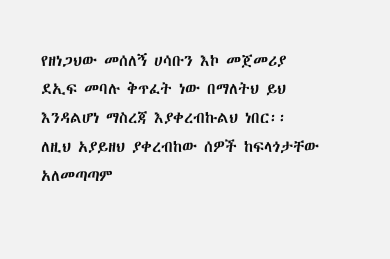የዘነጋህው መሰለኝ ሀሳቡን እኮ መጀመሪያ ደኢፍ መባሉ ቅጥፈት ነው በማለትህ ይህ እንዳልሆነ ማስረጃ እያቀረብኩልህ ነበር፡፡ ለዚህ አያይዘህ ያቀረብከው ሰዎች ከፍላጎታቸው አለመጣጣም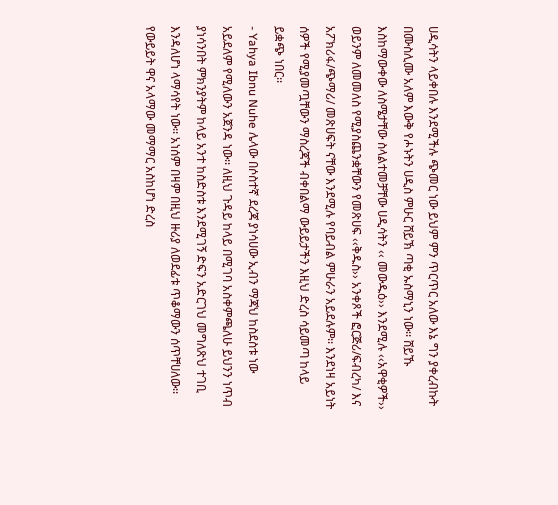ሀዲሳትን ላይቀበሉ እንደሚችሉ ጭመር ነው ይህም ምን ጥርጥር አለው እኔ ግን ያቀረብኩት በሙስሊሙ አለም እውቅ የሖኑትን ሀዲስ ምሁር ሸይኽ ጣቂ ኡስማኒን ነው፡፡ ሸይኹ እስከማውቀው ለስሜታቸው ስላልተመቻቸው ሀዲሳትን ‹‹ መውዱዕ›› እንደሚሉ ‹‹አዋቂዎች›› ወይንም ለመመለስ የሚያስጨንቋቸውን የመጽሀፍ ‹‹ቅዱስ›› አንቀጾች ፎርጅሪ/ፍብረካ/ እና አፖክሪፋ/ጭማሪ/ መጽሀፍት ናቸው እንደሚሉ የባይብል ምሁራን አይደሉም፡፡ እንደነዛ አይነት ሰዎች የሚያመጧቸውን ማስረጃች ብቀበልማ ውይይታችን እዚህ ድረስ ሳይመጣ ከላይ ይቋጭ ነበር፡፡
- Yahya Ibnu Nuhe ሌላው በሶስተኛ ደረጃ ያነሳሀው ኢብን ማጃህ ከስደስቱ ነው አይደለም የሚለውን አጀንዳ ነው፡፡ ለዚህ ጉዳይ ከላይ በሚገባ አስቀምጫለሁ ይህንን ነጥብ ያነሳንበት ምክንያትም ከላይ አንተ ከስድስቱ እንደሚገኝ ድፍን አድርገህ መግለጽህ ተገቢ እንዳለሆነ ላማሳየት ነው፡፡ አነሰም በዛም በዚህ ዙሪያ ለወደፊቱ ጥቆማውን ሰጥቸሀለው፡፡ የውይይት ዋና አላማው መማማር አስከሆነ ድረስ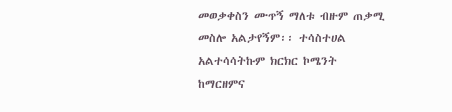መወቃቀስን ሙጥኝ ማለቱ ብዙም ጠቃሚ መስሎ አልታየኝም፡፡ ተሳስተሀል አልተሳሳትኩም ክርክር ኮሜንት ከማርዘምና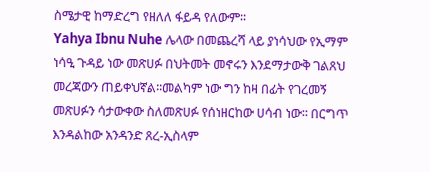ስሜታዊ ከማድረግ የዘለለ ፋይዳ የለውም፡፡
Yahya Ibnu Nuhe ሌላው በመጨረሻ ላይ ያነሳህው የኢማም ነሳዒ ጉዳይ ነው መጽሀፉ በህትመት መኖሩን እንደማታውቅ ገልጸህ መረጃውን ጠይቀህኛል፡፡መልካም ነው ግን ከዛ በፊት የገረመኝ መጽሀፉን ሳታውቀው ስለመጽሀፉ የሰነዘርከው ሀሳብ ነው፡፡ በርግጥ እንዳልከው አንዳንድ ጸረ-ኢስላም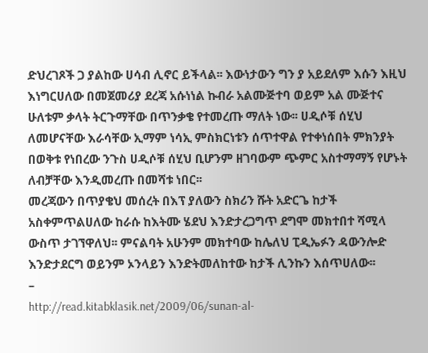ድህረገጾች ጋ ያልከው ሀሳብ ሊኖር ይችላል፡፡ እውነታውን ግን ያ አይደለም እሱን እዚህ እነግርሀለው በመጀመሪያ ደረጃ አሱነነል ኩብራ አልሙጅተባ ወይም አል ሙጅተና ሁለቱም ቃላት ትርጉማቸው በጥንቃቄ የተመረጡ ማለት ነው፡፡ ሀዲሶቹ ሰሂህ ለመሆናቸው እራሳቸው ኢማም ነሳኢ ምስክርነቱን ሰጥተዋል የተቀነሰበት ምክንያት በወቅቱ የነበረው ንጉስ ሀዲሶቹ ሰሂህ ቢሆንም ዘገባውም ጭምር አስተማማኝ የሆኑት ለብቻቸው እንዲመረጡ በመሻቱ ነበር፡፡
መረጃውን በጥያቄህ መሰረት በእፕ ያለውን ስክሪን ሹት አድርጌ ከታች አስቀምጥልሀለው ከራሱ ከእትሙ ሄደህ እንድታረጋግጥ ደግሞ መክተበተ ሻሚላ ውስጥ ታገኘዋለህ፡፡ ምናልባት አሁንም መክተባው ከሌለህ ፒዲኤፉን ዳውንሎድ እንድታደርግ ወይንም ኦንላይን እንድትመለከተው ከታች ሊንኩን እሰጥሀለው፡፡
–
http://read.kitabklasik.net/2009/06/sunan-al-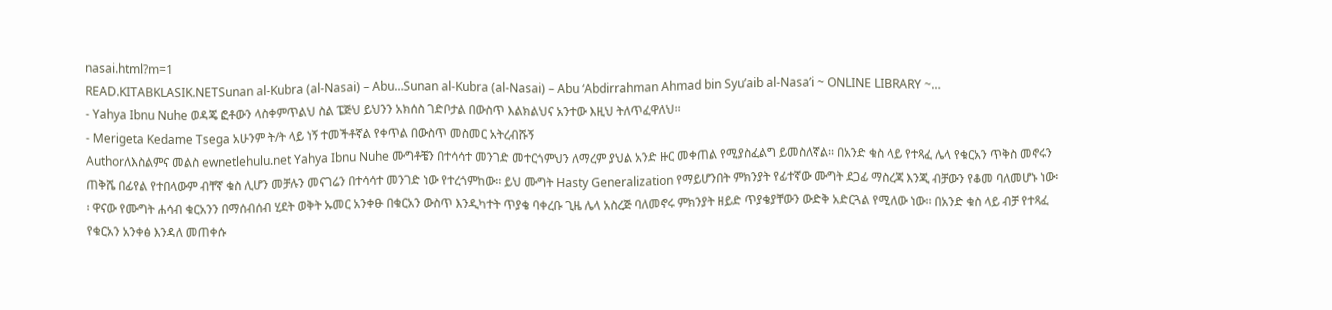nasai.html?m=1
READ.KITABKLASIK.NETSunan al-Kubra (al-Nasai) – Abu…Sunan al-Kubra (al-Nasai) – Abu ‘Abdirrahman Ahmad bin Syu’aib al-Nasa’i ~ ONLINE LIBRARY ~…
- Yahya Ibnu Nuhe ወዳጄ ፎቶውን ላስቀምጥልህ ስል ፔጅህ ይህንን አክሰስ ገድቦታል በውስጥ እልክልህና አንተው እዚህ ትለጥፈዋለህ፡፡
- Merigeta Kedame Tsega አሁንም ት/ት ላይ ነኝ ተመችቶኛል የቀጥል በውስጥ መስመር አትረብሹኝ
Authorለእስልምና መልስ ewnetlehulu.net Yahya Ibnu Nuhe ሙግቶቼን በተሳሳተ መንገድ መተርጎምህን ለማረም ያህል አንድ ዙር መቀጠል የሚያስፈልግ ይመስለኛል፡፡ በአንድ ቁስ ላይ የተጻፈ ሌላ የቁርአን ጥቅስ መኖሩን ጠቅሼ በፊየል የተበላውም ብቸኛ ቁስ ሊሆን መቻሉን መናገሬን በተሳሳተ መንገድ ነው የተረጎምከው፡፡ ይህ ሙግት Hasty Generalization የማይሆንበት ምክንያት የፊተኛው ሙግት ደጋፊ ማስረጃ እንጂ ብቻውን የቆመ ባለመሆኑ ነው፡፡ ዋናው የሙግት ሐሳብ ቁርአንን በማሰብሰብ ሂደት ወቅት ኡመር አንቀፁ በቁርአን ውስጥ እንዲካተት ጥያቄ ባቀረቡ ጊዜ ሌላ አስረጅ ባለመኖሩ ምክንያት ዘይድ ጥያቄያቸውን ውድቅ አድርጓል የሚለው ነው፡፡ በአንድ ቁስ ላይ ብቻ የተጻፈ የቁርአን አንቀፅ እንዳለ መጠቀሱ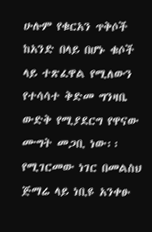ሁሉም የቁርአን ጥቅሶች ከአንድ በላይ በሆኑ ቁሶች ላይ ተጽፈዋል የሚለውን የተሳሳተ ቅድመ ግንዛቤ ውድቅ የሚያደርግ የዋናው ሙግት መጋቢ ነው፡፡ የሚገርመው ነገር በመልስህ ጅማሬ ላይ ነቢዩ አንቀፁ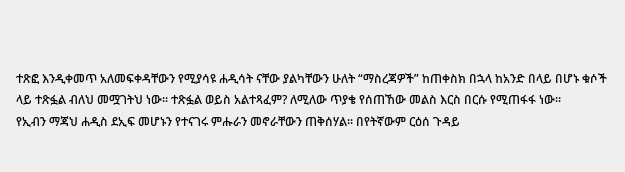ተጽፎ እንዲቀመጥ አለመፍቀዳቸውን የሚያሳዩ ሐዲሳት ናቸው ያልካቸውን ሁለት “ማስረጃዎች” ከጠቀስክ በኋላ ከአንድ በላይ በሆኑ ቁሶች ላይ ተጽፏል ብለህ መሟገትህ ነው፡፡ ተጽፏል ወይስ አልተጻፈም? ለሚለው ጥያቄ የሰጠኸው መልስ እርስ በርሱ የሚጠፋፋ ነው፡፡
የኢብን ማጃህ ሐዲስ ደኢፍ መሆኑን የተናገሩ ምሑራን መኖራቸውን ጠቅሰሃል፡፡ በየትኛውም ርዕሰ ጉዳይ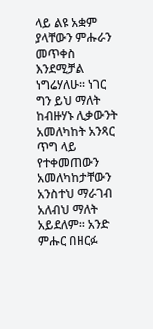ላይ ልዩ አቋም ያላቸውን ምሑራን መጥቀስ እንደሚቻል ነግሬሃለሁ፡፡ ነገር ግን ይህ ማለት ከብዙሃኑ ሊቃውንት አመለካከት አንጻር ጥግ ላይ የተቀመጠውን አመለካከታቸውን አንስተህ ማራገብ አለብህ ማለት አይደለም፡፡ አንድ ምሑር በዘርፉ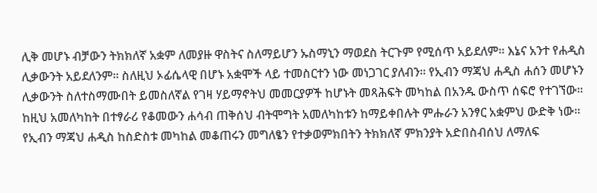ሊቅ መሆኑ ብቻውን ትክክለኛ አቋም ለመያዙ ዋስትና ስለማይሆን ኡስማኒን ማወደስ ትርጉም የሚሰጥ አይደለም፡፡ እኔና አንተ የሐዲስ ሊቃውንት አይደለንም፡፡ ስለዚህ ኦፊሴላዊ በሆኑ አቋሞች ላይ ተመስርተን ነው መነጋገር ያለብን፡፡ የኢብን ማጃህ ሐዲስ ሐሰን መሆኑን ሊቃውንት ስለተስማሙበት ይመስለኛል የገዛ ሃይማኖትህ መመርያዎች ከሆኑት መጻሕፍት መካከል በአንዱ ውስጥ ሰፍሮ የተገኘው፡፡ ከዚህ አመለካከት በተፃራሪ የቆመውን ሐሳብ ጠቅሰህ ብትሞግት አመለካከቱን ከማይቀበሉት ምሑራን አንፃር አቋምህ ውድቅ ነው፡፡
የኢብን ማጃህ ሐዲስ ከስድስቱ መካከል መቆጠሩን መግለፄን የተቃወምክበትን ትክክለኛ ምክንያት አድበስብሰህ ለማለፍ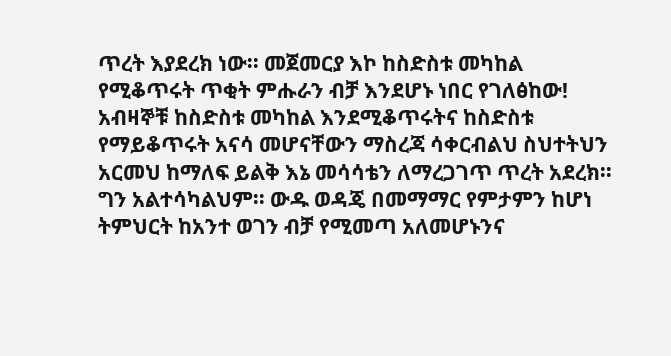ጥረት እያደረክ ነው፡፡ መጀመርያ እኮ ከስድስቱ መካከል የሚቆጥሩት ጥቂት ምሑራን ብቻ እንደሆኑ ነበር የገለፅከው! አብዛኞቹ ከስድስቱ መካከል እንደሚቆጥሩትና ከስድስቱ የማይቆጥሩት አናሳ መሆናቸውን ማስረጃ ሳቀርብልህ ስህተትህን አርመህ ከማለፍ ይልቅ እኔ መሳሳቴን ለማረጋገጥ ጥረት አደረክ፡፡ ግን አልተሳካልህም፡፡ ውዱ ወዳጄ በመማማር የምታምን ከሆነ ትምህርት ከአንተ ወገን ብቻ የሚመጣ አለመሆኑንና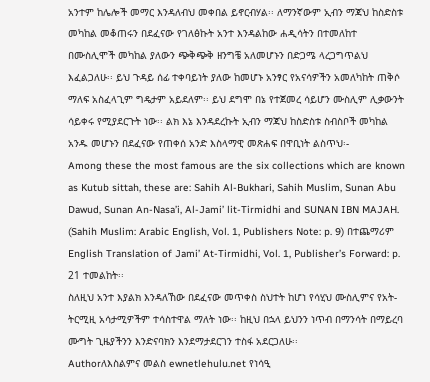አንተም ከሌሎች መማር እንዳለብህ መቀበል ይኖርብሃል፡፡ ለማንኛውም ኢብን ማጃህ ከስድስቱ መካከል መቆጠሩን በደፈናው የገለፅኩት አንተ እንዳልከው ሐዲሳትን በተመለከተ በሙስሊሞች መካከል ያለውን ጭቅጭቅ ዘንግቼ አለመሆኑን በድጋሜ ላረጋግጥልህ እፈልጋለሁ፡፡ ይህ ጉዳይ ሰፊ ተቀባይነት ያለው ከመሆኑ አንፃር የአናሳዎችን አመለካከት ጠቅሶ ማለፍ አስፈላጊም ግዴታም አይደለም፡፡ ይህ ደግሞ በኔ የተጀመረ ሳይሆን ሙስሊም ሊቃውንት ሳይቀሩ የሚያደርጉት ነው፡፡ ልክ እኔ እንዳደረኩት ኢብን ማጃህ ከስድስቱ ስብስቦች መካከል አንዱ መሆኑን በደፈናው የጠቀሰ አንድ እስላማዊ መጽሐፍ በዋቢነት ልስጥህ፡-
Among these the most famous are the six collections which are known as Kutub sittah, these are: Sahih Al-Bukhari, Sahih Muslim, Sunan Abu Dawud, Sunan An-Nasa’i, Al-Jami’ lit-Tirmidhi and SUNAN IBN MAJAH. (Sahih Muslim: Arabic English, Vol. 1, Publishers Note: p. 9) በተጨማሪም English Translation of Jami’ At-Tirmidhi, Vol. 1, Publisher’s Forward: p. 21 ተመልከት፡፡
ስለዚህ አንተ እያልክ እንዳለኸው በደፈናው መጥቀስ ስህተት ከሆነ የሳሂህ ሙስሊምና የአት-ትርሚዚ አሳታሚዎችም ተሳስተዋል ማለት ነው፡፡ ከዚህ በኋላ ይህንን ነጥብ በማንሳት በማይረባ ሙግት ጊዜያችንን እንድናባክን እንደማታደርገን ተስፋ አደርጋለሁ፡፡
Authorለእስልምና መልስ ewnetlehulu.net የነሳዒ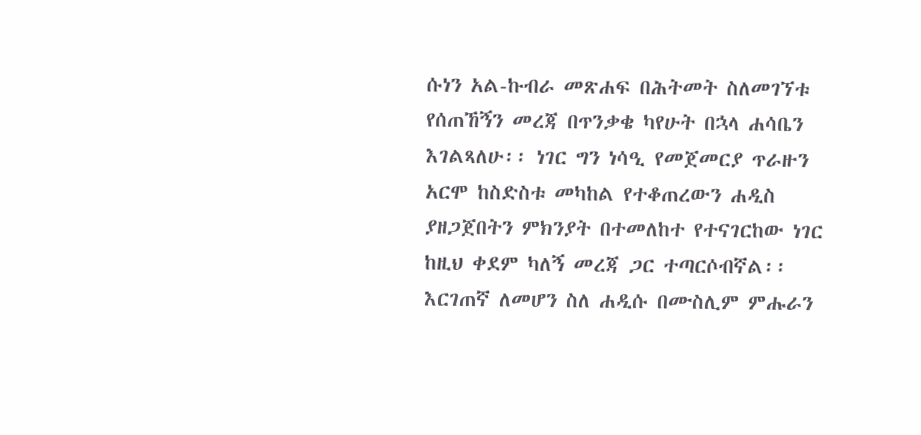ሱነን አል-ኩብራ መጽሐፍ በሕትመት ስለመገኘቱ የሰጠኸኝን መረጃ በጥንቃቄ ካየሁት በኋላ ሐሳቤን እገልጻለሁ፡፡ ነገር ግን ነሳዒ የመጀመርያ ጥራዙን አርሞ ከስድስቱ መካከል የተቆጠረውን ሐዲስ ያዘጋጀበትን ምክንያት በተመለከተ የተናገርከው ነገር ከዚህ ቀደም ካለኝ መረጃ ጋር ተጣርሶብኛል፡፡ እርገጠኛ ለመሆን ስለ ሐዲሱ በሙስሊም ምሑራን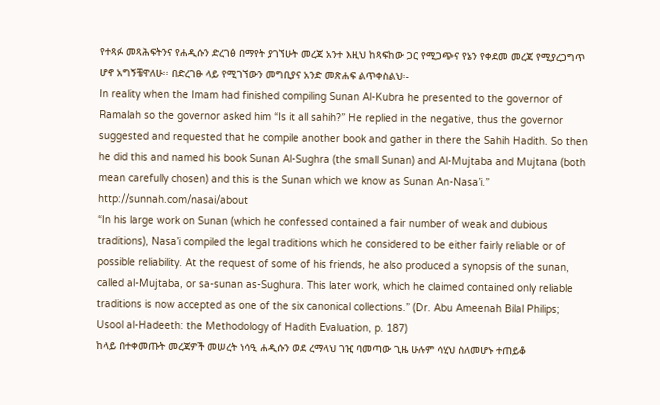የተጻፉ መጻሕፍትንና የሐዲሱን ድረገፅ በማየት ያገኘሁት መረጃ አንተ እዚህ ከጻፍከው ጋር የሚጋጭና የኔን የቀደመ መረጃ የሚያረጋግጥ ሆኖ አግኝቼዋለሁ፡፡ በድረገፁ ላይ የሚገኘውን መግቢያና አንድ መጽሐፍ ልጥቀስልህ፡-
In reality when the Imam had finished compiling Sunan Al-Kubra he presented to the governor of Ramalah so the governor asked him “Is it all sahih?” He replied in the negative, thus the governor suggested and requested that he compile another book and gather in there the Sahih Hadith. So then he did this and named his book Sunan Al-Sughra (the small Sunan) and Al-Mujtaba and Mujtana (both mean carefully chosen) and this is the Sunan which we know as Sunan An-Nasa’i.” http://sunnah.com/nasai/about
“In his large work on Sunan (which he confessed contained a fair number of weak and dubious traditions), Nasa’i compiled the legal traditions which he considered to be either fairly reliable or of possible reliability. At the request of some of his friends, he also produced a synopsis of the sunan, called al-Mujtaba, or sa-sunan as-Sughura. This later work, which he claimed contained only reliable traditions is now accepted as one of the six canonical collections.” (Dr. Abu Ameenah Bilal Philips; Usool al-Hadeeth: the Methodology of Hadith Evaluation, p. 187)
ከላይ በተቀመጡት መረጃዎች መሠረት ነሳዒ ሐዲሱን ወደ ረማላህ ገዢ ባመጣው ጊዜ ሁሉም ሳሂህ ስለመሆኑ ተጠይቆ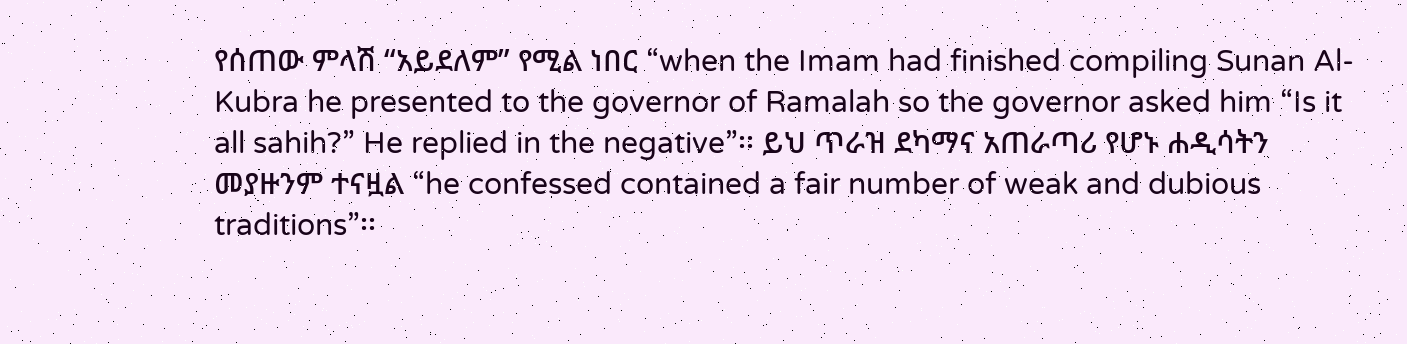የሰጠው ምላሽ “አይደለም” የሚል ነበር “when the Imam had finished compiling Sunan Al-Kubra he presented to the governor of Ramalah so the governor asked him “Is it all sahih?” He replied in the negative”፡፡ ይህ ጥራዝ ደካማና አጠራጣሪ የሆኑ ሐዲሳትን መያዙንም ተናዟል “he confessed contained a fair number of weak and dubious traditions”፡፡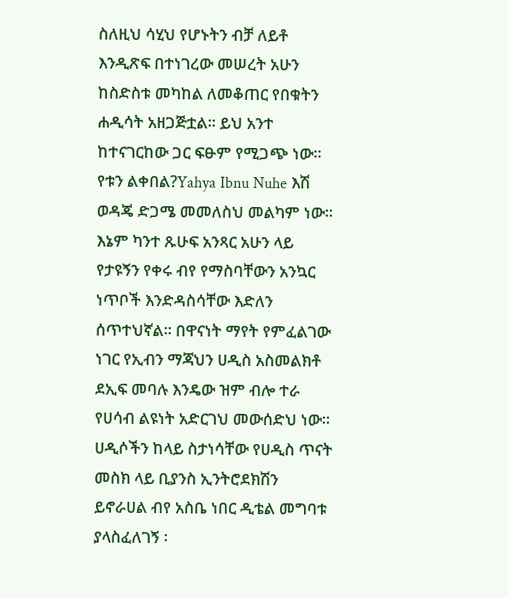ስለዚህ ሳሂህ የሆኑትን ብቻ ለይቶ እንዲጽፍ በተነገረው መሠረት አሁን ከስድስቱ መካከል ለመቆጠር የበቁትን ሐዲሳት አዘጋጅቷል፡፡ ይህ አንተ ከተናገርከው ጋር ፍፁም የሚጋጭ ነው፡፡ የቱን ልቀበል?Yahya Ibnu Nuhe እሽ ወዳጄ ድጋሜ መመለስህ መልካም ነው፡፡ እኔም ካንተ ጹሁፍ አንጻር አሁን ላይ የታዩኝን የቀሩ ብየ የማስባቸውን አንኳር ነጥቦች እንድዳስሳቸው እድለን ሰጥተህኛል፡፡ በዋናነት ማየት የምፈልገው ነገር የኢብን ማጃህን ሀዲስ አስመልክቶ ደኢፍ መባሉ እንዴው ዝም ብሎ ተራ የሀሳብ ልዩነት አድርገህ መውሰድህ ነው፡፡ ሀዲሶችን ከላይ ስታነሳቸው የሀዲስ ጥናት መስክ ላይ ቢያንስ ኢንትሮደክሽን ይኖራሀል ብየ አስቤ ነበር ዲቴል መግባቱ ያላስፈለገኝ ፡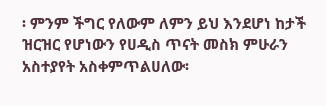፡ ምንም ችግር የለውም ለምን ይህ እንደሆነ ከታች ዝርዝር የሆነውን የሀዲስ ጥናት መስክ ምሁራን አስተያየት አስቀምጥልሀለው፡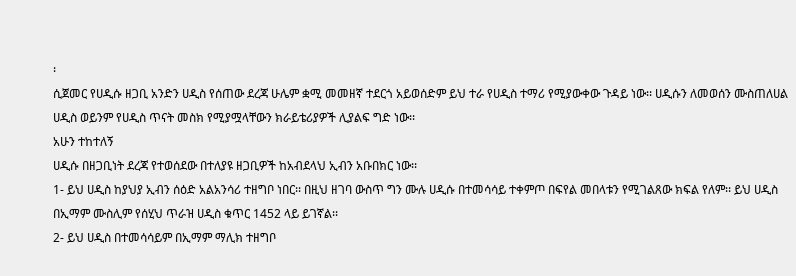፡
ሲጀመር የሀዲሱ ዘጋቢ አንድን ሀዲስ የሰጠው ደረጃ ሁሌም ቋሚ መመዘኛ ተደርጎ አይወሰድም ይህ ተራ የሀዲስ ተማሪ የሚያውቀው ጉዳይ ነው፡፡ ሀዲሱን ለመወሰን ሙስጠለሀል ሀዲስ ወይንም የሀዲስ ጥናት መስክ የሚያሟላቸውን ክራይቴሪያዎች ሊያልፍ ግድ ነው፡፡
አሁን ተከተለኝ
ሀዲሱ በዘጋቢነት ደረጃ የተወሰደው በተለያዩ ዘጋቢዎች ከአብደላህ ኢብን አቡበክር ነው፡፡
1- ይህ ሀዲስ ከያህያ ኢብን ሰዕድ አልአንሳሪ ተዘግቦ ነበር፡፡ በዚህ ዘገባ ውስጥ ግን ሙሉ ሀዲሱ በተመሳሳይ ተቀምጦ በፍየል መበላቱን የሚገልጸው ክፍል የለም፡፡ ይህ ሀዲስ በኢማም ሙስሊም የሰሂህ ጥራዝ ሀዲስ ቁጥር 1452 ላይ ይገኛል፡፡
2- ይህ ሀዲስ በተመሳሳይም በኢማም ማሊክ ተዘግቦ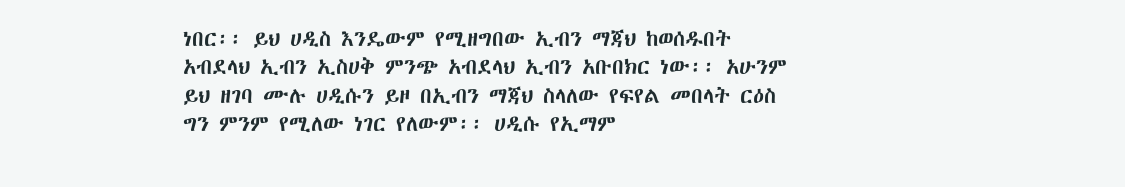ነበር፡፡ ይህ ሀዲስ እንዴውም የሚዘግበው ኢብን ማጃህ ከወሰዱበት አብደላህ ኢብን ኢስሀቅ ምንጭ አብደላህ ኢብን አቡበክር ነው፡፡ አሁንም ይህ ዘገባ ሙሉ ሀዲሱን ይዞ በኢብን ማጃህ ስላለው የፍየል መበላት ርዕስ ግን ምንም የሚለው ነገር የለውም፡፡ ሀዲሱ የኢማም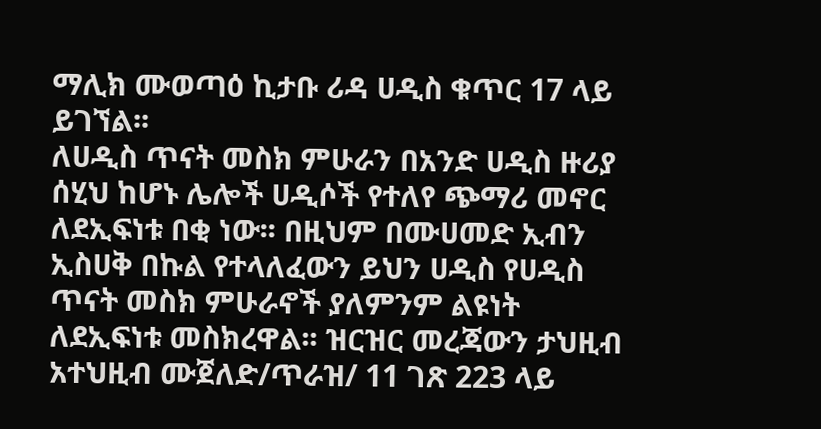ማሊክ ሙወጣዕ ኪታቡ ሪዳ ሀዲስ ቁጥር 17 ላይ ይገኘል፡፡
ለሀዲስ ጥናት መስክ ምሁራን በአንድ ሀዲስ ዙሪያ ሰሂህ ከሆኑ ሌሎች ሀዲሶች የተለየ ጭማሪ መኖር ለደኢፍነቱ በቂ ነው፡፡ በዚህም በሙሀመድ ኢብን ኢስሀቅ በኩል የተላለፈውን ይህን ሀዲስ የሀዲስ ጥናት መስክ ምሁራኖች ያለምንም ልዩነት ለደኢፍነቱ መስክረዋል፡፡ ዝርዝር መረጃውን ታህዚብ አተህዚብ ሙጀለድ/ጥራዝ/ 11 ገጽ 223 ላይ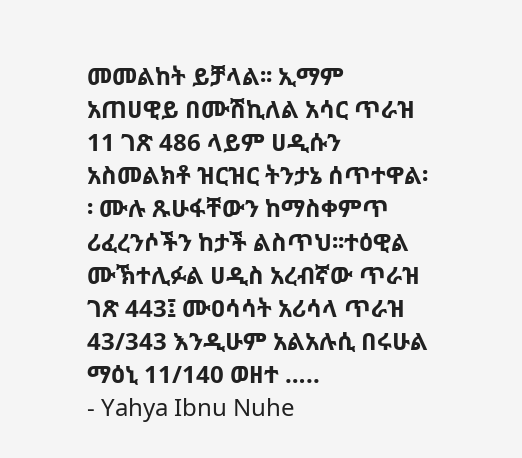መመልከት ይቻላል፡፡ ኢማም አጠሀዊይ በሙሽኪለል አሳር ጥራዝ 11 ገጽ 486 ላይም ሀዲሱን አስመልክቶ ዝርዝር ትንታኔ ሰጥተዋል፡፡ ሙሉ ጹሁፋቸውን ከማስቀምጥ ሪፈረንሶችን ከታች ልስጥህ፡፡ተዕዊል ሙኽተሊፉል ሀዲስ አረብኛው ጥራዝ ገጽ 443፤ ሙዐሳሳት አሪሳላ ጥራዝ 43/343 እንዲሁም አልአሉሲ በሩሁል ማዕኒ 11/140 ወዘተ …..
- Yahya Ibnu Nuhe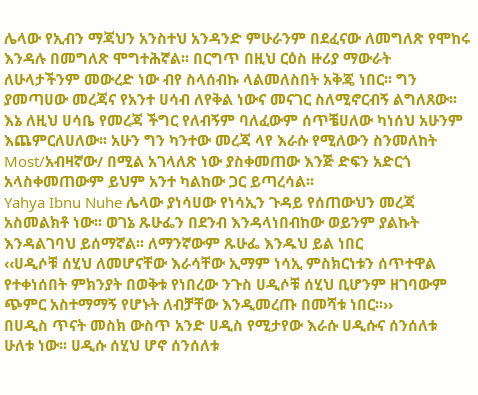ሌላው የኢብን ማጃህን አንስተህ አንዳንድ ምሁራንም በደፈናው ለመግለጽ የሞከሩ እንዳሉ በመግለጽ ሞግተሕኛል፡፡ በርግጥ በዚህ ርዕስ ዙሪያ ማውራት ለሁላታችንም መውረድ ነው ብየ ስላሰብኩ ላልመለስበት አቅጄ ነበር፡፡ ግን ያመጣሀው መረጃና የአንተ ሀሳብ ለየቅል ነውና መናገር ስለሚኖርብኝ ልግለጸው፡፡ እኔ ለዚህ ሀሳቤ የመረጃ ችግር የለብኝም ባለፈውም ሰጥቼሀለው ካነሰህ አሁንም እጨምርለሀለው፡፡ አሁን ግን ካንተው መረጃ ላየ እራሱ የሚለውን ስንመለከት Most/አብዛኛው/ በሚል አገላለጽ ነው ያስቀመጠው እንጅ ድፍን አድርጎ አላስቀመጠውም ይህም አንተ ካልከው ጋር ይጣረሳል፡፡
Yahya Ibnu Nuhe ሌላው ያነሳሀው የነሳኢን ጉዳይ የሰጠውህን መረጃ አስመልክቶ ነው፡፡ ወገኔ ጹሁፌን በደንብ እንዳላነበብከው ወይንም ያልኩት እንዳልገባህ ይሰማኛል፡፡ ለማንኛውም ጹሁፌ እንዱህ ይል ነበር
‹‹ሀዲሶቹ ሰሂህ ለመሆናቸው እራሳቸው ኢማም ነሳኢ ምስክርነቱን ሰጥተዋል የተቀነሰበት ምክንያት በወቅቱ የነበረው ንጉስ ሀዲሶቹ ሰሂህ ቢሆንም ዘገባውም ጭምር አስተማማኝ የሆኑት ለብቻቸው እንዲመረጡ በመሻቱ ነበር፡፡››
በሀዲስ ጥናት መስክ ውስጥ አንድ ሀዲስ የሚታየው እራሱ ሀዲሱና ሰንሰለቱ ሁለቱ ነው፡፡ ሀዲሱ ሰሂህ ሆኖ ሰንሰለቱ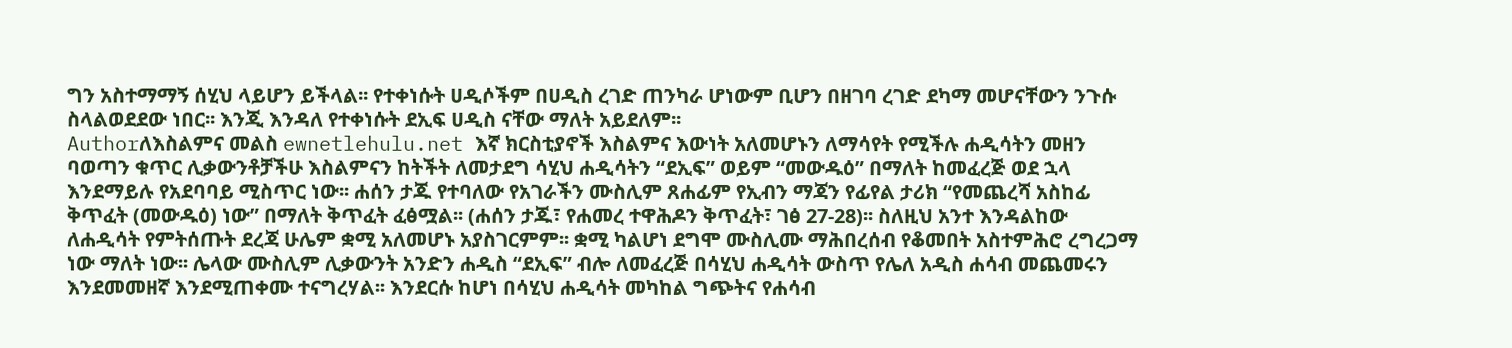ግን አስተማማኝ ሰሂህ ላይሆን ይችላል፡፡ የተቀነሱት ሀዲሶችም በሀዲስ ረገድ ጠንካራ ሆነውም ቢሆን በዘገባ ረገድ ደካማ መሆናቸውን ንጉሱ ስላልወደደው ነበር፡፡ እንጂ እንዳለ የተቀነሱት ደኢፍ ሀዲስ ናቸው ማለት አይደለም፡፡
Authorለእስልምና መልስ ewnetlehulu.net እኛ ክርስቲያኖች እስልምና እውነት አለመሆኑን ለማሳየት የሚችሉ ሐዲሳትን መዘን ባወጣን ቁጥር ሊቃውንቶቻችሁ እስልምናን ከትችት ለመታደግ ሳሂህ ሐዲሳትን “ደኢፍ” ወይም “መውዱዕ” በማለት ከመፈረጅ ወደ ኋላ እንደማይሉ የአደባባይ ሚስጥር ነው፡፡ ሐሰን ታጁ የተባለው የአገራችን ሙስሊም ጸሐፊም የኢብን ማጃን የፊየል ታሪክ “የመጨረሻ አስከፊ ቅጥፈት (መውዱዕ) ነው” በማለት ቅጥፈት ፈፅሟል፡፡ (ሐሰን ታጁ፣ የሐመረ ተዋሕዶን ቅጥፈት፣ ገፅ 27-28)፡፡ ስለዚህ አንተ እንዳልከው ለሐዲሳት የምትሰጡት ደረጃ ሁሌም ቋሚ አለመሆኑ አያስገርምም፡፡ ቋሚ ካልሆነ ደግሞ ሙስሊሙ ማሕበረሰብ የቆመበት አስተምሕሮ ረግረጋማ ነው ማለት ነው፡፡ ሌላው ሙስሊም ሊቃውንት አንድን ሐዲስ “ደኢፍ” ብሎ ለመፈረጅ በሳሂህ ሐዲሳት ውስጥ የሌለ አዲስ ሐሳብ መጨመሩን እንደመመዘኛ እንደሚጠቀሙ ተናግረሃል፡፡ እንደርሱ ከሆነ በሳሂህ ሐዲሳት መካከል ግጭትና የሐሳብ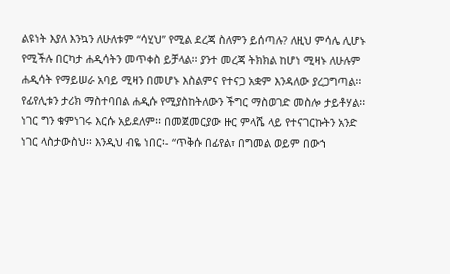ልዩነት እያለ እንኳን ለሁለቱም “ሳሂህ” የሚል ደረጃ ስለምን ይሰጣሉ? ለዚህ ምሳሌ ሊሆኑ የሚችሉ በርካታ ሐዲሳትን መጥቀስ ይቻላል፡፡ ያንተ መረጃ ትክክል ከሆነ ሚዛኑ ለሁሉም ሐዲሳት የማይሠራ አባይ ሚዛን በመሆኑ እስልምና የተናጋ አቋም እንዳለው ያረጋግጣል፡፡
የፊየሊቱን ታሪክ ማስተባበል ሐዲሱ የሚያስከትለውን ችግር ማስወገድ መስሎ ታይቶሃል፡፡ ነገር ግን ቁምነገሩ እርሱ አይደለም፡፡ በመጀመርያው ዙር ምላሼ ላይ የተናገርኩትን አንድ ነገር ላስታውስህ፡፡ እንዲህ ብዬ ነበር፡- “ጥቅሱ በፊየል፣ በግመል ወይም በውኀ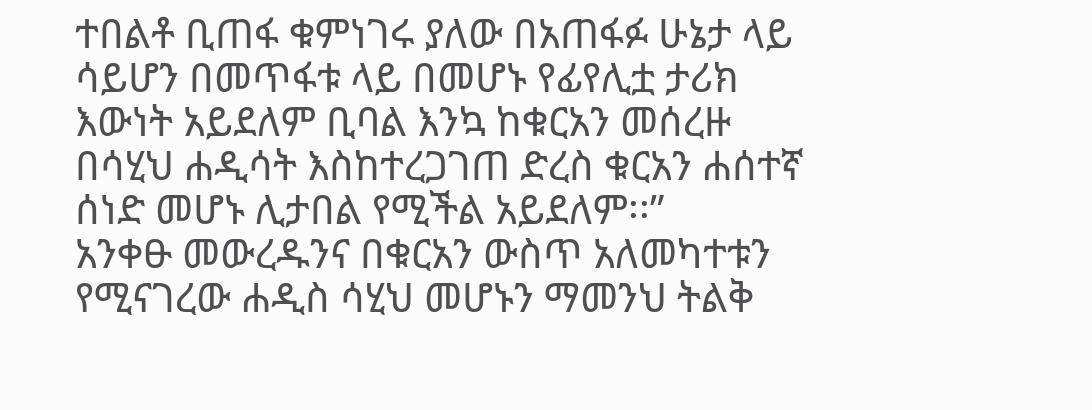ተበልቶ ቢጠፋ ቁምነገሩ ያለው በአጠፋፉ ሁኔታ ላይ ሳይሆን በመጥፋቱ ላይ በመሆኑ የፊየሊቷ ታሪክ እውነት አይደለም ቢባል እንኳ ከቁርአን መሰረዙ በሳሂህ ሐዲሳት እስከተረጋገጠ ድረስ ቁርአን ሐሰተኛ ሰነድ መሆኑ ሊታበል የሚችል አይደለም፡፡”
አንቀፁ መውረዱንና በቁርአን ውስጥ አለመካተቱን የሚናገረው ሐዲስ ሳሂህ መሆኑን ማመንህ ትልቅ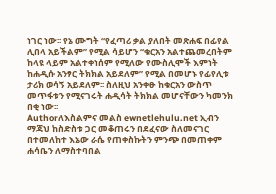ነገር ነው፡፡ የኔ ሙግት “የፈጣሪ ቃል ያለበት መጽሐፍ በፊየል ሊበላ አይችልም” የሚል ሳይሆን “ቁርአን አልተጨመረበትም ከላዩ ላይም አልተቀነሰም የሚለው የሙስሊሞች እምነት ከሐዲሱ አንፃር ትክክል አይደለም” የሚል በመሆኑ የፊየሊቱ ታሪክ ወሳኝ አይደለም፡፡ ስለዚህ አንቀፁ ከቁርአን ውስጥ መጥፋቱን የሚናገሩት ሐዲሳት ትክክል መሆናቸውን ካመንክ በቂ ነው፡፡
Authorለእስልምና መልስ ewnetlehulu.net ኢብን ማጃህ ከስድስቱ ጋር መቆጠሩን በደፈናው ስለመናገር በተመለከተ እኔው ራሴ የጠቀስኩትን ምንጭ በመጠቀም ሐሳቤን ለማስተባበል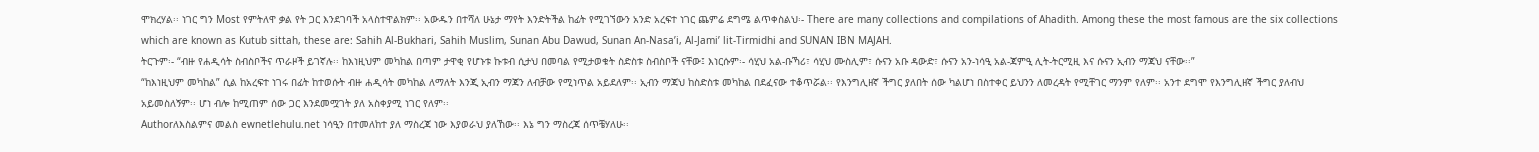ሞክረሃል፡፡ ነገር ግን Most የምትለዋ ቃል የት ጋር እንደገባች አላስተዋልክም፡፡ አውዱን በተሻለ ሁኔታ ማየት እንድትችል ከፊት የሚገኘውን አንድ አረፍተ ነገር ጨምሬ ደግሜ ልጥቀስልህ፡- There are many collections and compilations of Ahadith. Among these the most famous are the six collections which are known as Kutub sittah, these are: Sahih Al-Bukhari, Sahih Muslim, Sunan Abu Dawud, Sunan An-Nasa’i, Al-Jami’ lit-Tirmidhi and SUNAN IBN MAJAH.
ትርጉም፡- “ብዙ የሐዲሳት ስብስቦችና ጥራዞች ይገኛሉ፡፡ ከእነዚህም መካከል በጣም ታዋቂ የሆኑቱ ኩቱብ ሲታህ በመባል የሚታወቁት ስድስቱ ስብስቦች ናቸው፤ እነርሱም፡- ሳሂህ አል-ቡኻሪ፣ ሳሂህ ሙስሊም፣ ሱናን አቡ ዳውድ፣ ሱናን አን-ነሳዒ አል-ጃምዒ ሊት-ትርሚዚ እና ሱናን ኢብን ማጃህ ናቸው፡፡”
“ከእነዚህም መካከል” ሲል ከአረፍተ ነገሩ በፊት ከተወሱት ብዙ ሐዲሳት መካከል ለማለት እንጂ ኢብን ማጃን ለብቻው የሚነጥል አይደለም፡፡ ኢብን ማጃህ ከስድስቱ መካከል በደፈናው ተቆጥሯል፡፡ የእንግሊዘኛ ችግር ያለበት ሰው ካልሆነ በስተቀር ይህንን ለመረዳት የሚቸገር ማንም የለም፡፡ አንተ ደግሞ የእንግሊዘኛ ችግር ያለብህ አይመስለኝም፡፡ ሆነ ብሎ ከሚጠም ሰው ጋር እንደመሟገት ያለ አስቀያሚ ነገር የለም፡፡
Authorለእስልምና መልስ ewnetlehulu.net ነሳዒን በተመለከተ ያለ ማስረጃ ነው እያወራህ ያለኸው፡፡ እኔ ግን ማስረጃ ሰጥቼሃለሁ፡፡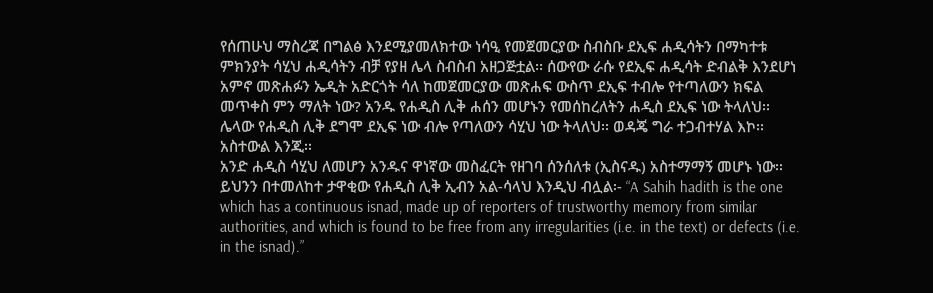የሰጠሁህ ማስረጃ በግልፅ እንደሚያመለክተው ነሳዒ የመጀመርያው ስብስቡ ደኢፍ ሐዲሳትን በማካተቱ ምክንያት ሳሂህ ሐዲሳትን ብቻ የያዘ ሌላ ስብስብ አዘጋጅቷል፡፡ ሰውየው ራሱ የደኢፍ ሐዲሳት ድብልቅ እንደሆነ አምኖ መጽሐፉን ኤዲት አድርጎት ሳለ ከመጀመርያው መጽሐፍ ውስጥ ደኢፍ ተብሎ የተጣለውን ክፍል መጥቀስ ምን ማለት ነው? አንዱ የሐዲስ ሊቅ ሐሰን መሆኑን የመሰከረለትን ሐዲስ ደኢፍ ነው ትላለህ፡፡ ሌላው የሐዲስ ሊቅ ደግሞ ደኢፍ ነው ብሎ የጣለውን ሳሂህ ነው ትላለህ፡፡ ወዳጄ ግራ ተጋብተሃል እኮ፡፡ አስተውል እንጂ፡፡
አንድ ሐዲስ ሳሂህ ለመሆን አንዱና ዋነኛው መስፈርት የዘገባ ሰንሰለቱ (ኢስናዱ) አስተማማኝ መሆኑ ነው፡፡ ይህንን በተመለከተ ታዋቂው የሐዲስ ሊቅ ኢብን አል-ሳላህ እንዲህ ብሏል፡- “A Sahih hadith is the one which has a continuous isnad, made up of reporters of trustworthy memory from similar authorities, and which is found to be free from any irregularities (i.e. in the text) or defects (i.e. in the isnad).”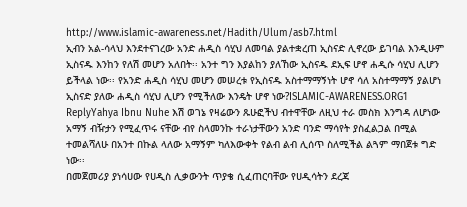http://www.islamic-awareness.net/Hadith/Ulum/asb7.html
ኢብን አል-ሳላህ እንደተናገረው አንድ ሐዲስ ሳሂህ ለመባል ያልተቋረጠ ኢስናድ ሊኖረው ይገባል እንዲሁም ኢስናዱ እንከን የለሽ መሆን አለበት፡፡ አንተ ግን እያልከን ያለኸው ኢስናዱ ደኢፍ ሆኖ ሐዲሱ ሳሂህ ሊሆን ይችላል ነው፡፡ የአንድ ሐዲስ ሳሂህ መሆን መሠረቱ የኢስናዱ አስተማማኝነት ሆኖ ሳለ አስተማማኝ ያልሆነ ኢስናድ ያለው ሐዲስ ሳሂህ ሊሆን የሚችለው እንዴት ሆኖ ነው?ISLAMIC-AWARENESS.ORG1 ReplyYahya Ibnu Nuhe እሽ ወገኔ የዛሬውን ጹሁፎችህ ብተዋቸው ለዚህ ተራ መስክ እንግዳ ለሆነው አማኝ ብዥታን የሚፈጥሩ ናቸው ብየ ስላመንኩ ተራነታቸውን አንድ ባንድ ማሳየት ያስፈልጋል በሚል ተመልሻለሁ በአንተ በኩል ላለው አማኝም ካለእውቀት የልብ ልብ ሊሰጥ ስለሚችል ልጓም ማበጀቱ ግድ ነው፡፡
በመጀመሪያ ያነሳሀው የሀዲስ ሊቃውንት ጥያቄ ሲፈጠርባቸው የሀዲሳትን ደረጃ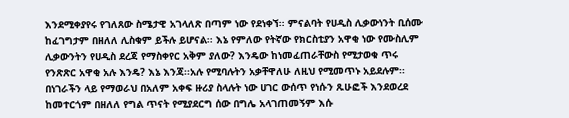እንደሚቀያየሩ የገለጸው ስሜታዊ አገላለጽ በጣም ነው የደነቀኘ፡፡ ምናልባት የሀዲስ ሊቃውነንት ቢሰሙ ከፈገግታም በዘለለ ሊስቁም ይችሉ ይሆናል፡፡ እኔ የምለው የትኛው የክርስቲያን አዋቂ ነው የሙስሊም ሊቃውንትን የሀዲስ ደረጃ የማስቀየር አቅም ያለው? እንዴው ከነመፈጠራቸውስ የሚታወቁ ጥሩ የንጽጽር አዋቂ አሉ እንዴ? እኔ እንጃ፡፡አሉ የሚባሉትን አቃቸዋለሁ ለዚህ የሚመጥኑ አይደሉም፡፡ በነገራችን ላይ የማወራህ በአለም አቀፍ ዙሪያ ስላሉት ነው ሀገር ውሰጥ የነሱን ጹሁፎች እንደወረደ ከመተርጎም በዘለለ የግል ጥናት የሚያደርግ ሰው በግሌ አላገጠመኝም እሱ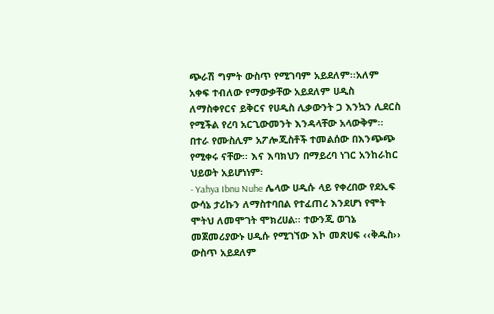ጭራሽ ግምት ውስጥ የሚገባም አይደለም፡፡አለም አቀፍ ተብለው የማውቃቸው አይደለም ሀዲስ ለማስቀየርና ይቅርና የሀዲስ ሊቃውንት ጋ እንኳን ሊደርስ የሚችል የረባ አርጊውመንት እንዳላቸው አላውቅም፡፡ በተራ የሙስሊም አፖሎጂስቶች ተመልሰው በእንጭጭ የሚቀሩ ናቸው፡፡ እና እባክህን በማይረባ ነገር አንከራከር ህይወት አይሆነነም፡
- Yahya Ibnu Nuhe ሌላው ሀዲሱ ላይ የቀረበው የደኢፍ ውሳኔ ታሪኩን ለማስተባበል የተፈጠረ እንደሆነ የሞት ሞትህ ለመሞገት ሞክረሀል፡፡ ተውንጂ ወገኔ መጀመሪያውኑ ሀዲሱ የሚገኘው እኮ መጽሀፍ ‹‹ቅዱስ›› ውስጥ አይደለም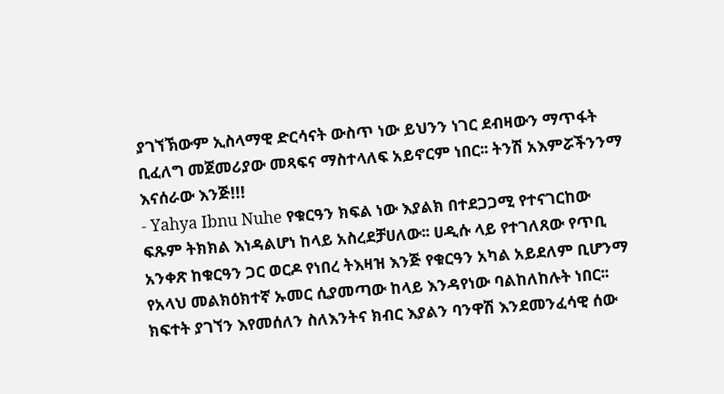ያገኘኽውም ኢስላማዊ ድርሳናት ውስጥ ነው ይህንን ነገር ደብዛውን ማጥፋት ቢፈለግ መጀመሪያው መጻፍና ማስተላለፍ አይኖርም ነበር፡፡ ትንሽ አእምሯችንንማ እናሰራው እንጅ!!!
- Yahya Ibnu Nuhe የቁርዓን ክፍል ነው እያልክ በተደጋጋሚ የተናገርከው ፍጹም ትክክል እነዳልሆነ ከላይ አስረደቻሀለው፡፡ ሀዲሱ ላይ የተገለጸው የጥቢ አንቀጽ ከቁርዓን ጋር ወርዶ የነበረ ትእዛዝ እንጅ የቁርዓን አካል አይደለም ቢሆንማ የአላህ መልክዕክተኛ ኡመር ሲያመጣው ከላይ እንዳየነው ባልከለከሉት ነበር፡፡ ክፍተት ያገኘን እየመሰለን ስለእንትና ክብር እያልን ባንዋሽ እንደመንፈሳዊ ሰው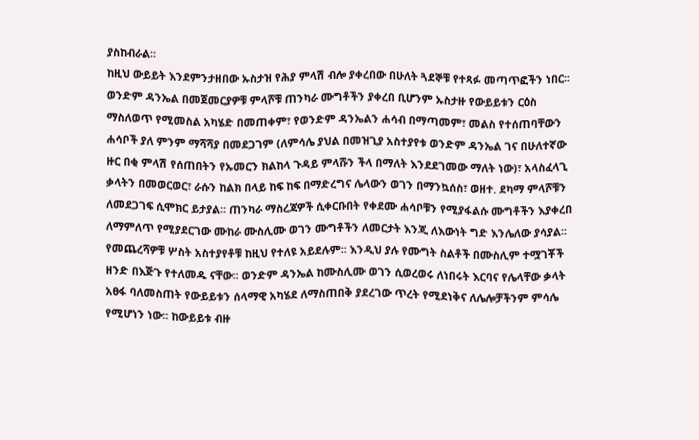ያስከብራል፡፡
ከዚህ ውይይት እንደምንታዘበው ኡስታዝ የሕያ ምላሽ ብሎ ያቀረበው በሁለት ጓደኞቹ የተጻፉ መጣጥፎችን ነበር፡፡ ወንድም ዳንኤል በመጀመርያዎቹ ምላሾቹ ጠንካራ ሙግቶችን ያቀረበ ቢሆንም ኡስታዙ የውይይቱን ርዕስ ማስለወጥ የሚመስል አካሄድ በመጠቀም፣ የወንድም ዳንኤልን ሐሳብ በማጣመም፣ መልስ የተሰጠባቸውን ሐሳቦች ያለ ምንም ማሻሻያ በመደጋገም (ለምሳሌ ያህል በመዝጊያ አስተያየቱ ወንድም ዳንኤል ገና በሁለተኛው ዙር በቂ ምላሽ የሰጠበትን የኡመርን ክልከላ ጉዳይ ምላሹን ችላ በማለት እንደደገመው ማለት ነው)፣ አላስፈላጊ ቃላትን በመወርወር፣ ራሱን ከልክ በላይ ከፍ ከፍ በማድረግና ሌላውን ወገን በማንኳሰስ፣ ወዘተ. ደካማ ምላሾቹን ለመደጋገፍ ሲሞክር ይታያል፡፡ ጠንካራ ማስረጃዎች ሲቀርቡበት የቀደሙ ሐሳቦቹን የሚያፋልሱ ሙግቶችን እያቀረበ ለማምለጥ የሚያደርገው ሙከራ ሙስሊሙ ወገን ሙግቶችን ለመርታት እንጂ ለእውነት ግድ እንሌለው ያሳያል፡፡ የመጨረሻዎቹ ሦስት አስተያየቶቹ ከዚህ የተለዩ አይደሉም፡፡ እንዲህ ያሉ የሙግት ስልቶች በሙስሊም ተሟገቾች ዘንድ በእጅጉ የተለመዱ ናቸው፡፡ ወንድም ዳንኤል ከሙስሊሙ ወገን ሲወረወሩ ለነበሩት እርባና የሌላቸው ቃላት አፀፋ ባለመስጠት የውይይቱን ሰላማዊ አካሄደ ለማስጠበቅ ያደረገው ጥረት የሚደነቅና ለሌሎቻችንም ምሳሌ የሚሆነን ነው፡፡ ከውይይቱ ብዙ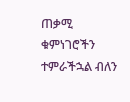ጠቃሚ ቁምነገሮችን ተምራችኋል ብለን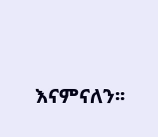እናምናለን፡፡